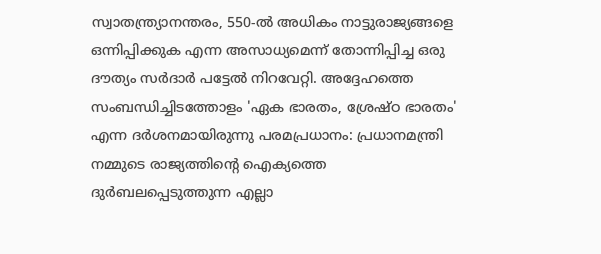സ്വാതന്ത്ര്യാനന്തരം, 550-ൽ അധികം നാട്ടുരാജ്യങ്ങളെ ഒന്നിപ്പിക്കുക എന്ന അസാധ്യമെന്ന് തോന്നിപ്പിച്ച ഒരു ദൗത്യം സർദാർ പട്ടേൽ നിറവേറ്റി. അദ്ദേഹത്തെ സംബന്ധിച്ചിടത്തോളം 'ഏക ഭാരതം, ശ്രേഷ്ഠ ഭാരതം' എന്ന ദർശനമായിരുന്നു പരമപ്രധാനം: പ്രധാനമന്ത്രി
നമ്മുടെ രാജ്യത്തിൻ്റെ ഐക്യത്തെ ദുർബലപ്പെടുത്തുന്ന എല്ലാ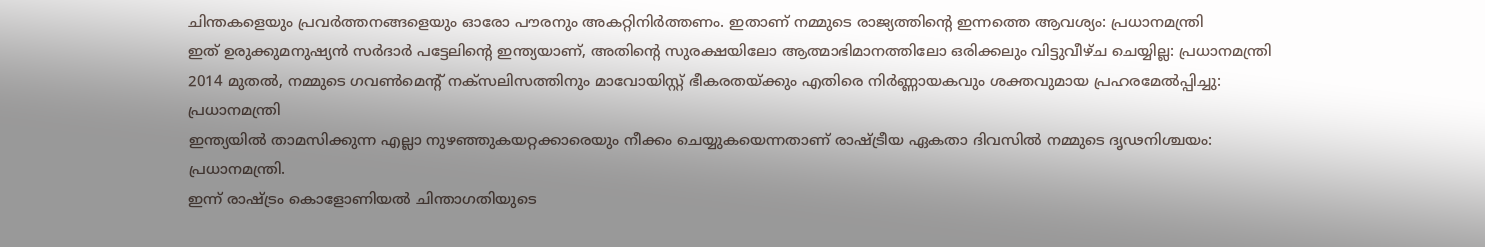ചിന്തകളെയും പ്രവർത്തനങ്ങളെയും ഓരോ പൗരനും അകറ്റിനിർത്തണം. ഇതാണ് നമ്മുടെ രാജ്യത്തിൻ്റെ ഇന്നത്തെ ആവശ്യം: പ്രധാനമന്ത്രി
ഇത് ഉരുക്കുമനുഷ്യൻ സർദാർ പട്ടേലിന്റെ ഇന്ത്യയാണ്, അതിൻ്റെ സുരക്ഷയിലോ ആത്മാഭിമാനത്തിലോ ഒരിക്കലും വിട്ടുവീഴ്ച ചെയ്യില്ല: പ്രധാനമന്ത്രി
2014 മുതൽ, നമ്മുടെ ഗവൺമെന്റ് നക്സലിസത്തിനും മാവോയിസ്റ്റ് ഭീകരതയ്ക്കും എതിരെ നിർണ്ണായകവും ശക്തവുമായ പ്രഹരമേൽപ്പിച്ചു: പ്രധാനമന്ത്രി
ഇന്ത്യയിൽ താമസിക്കുന്ന എല്ലാ നുഴഞ്ഞുകയറ്റക്കാരെയും നീക്കം ചെയ്യുകയെന്നതാണ് രാഷ്ട്രീയ ഏകതാ ദിവസിൽ നമ്മുടെ ദൃഢനിശ്ചയം: പ്രധാനമന്ത്രി.
ഇന്ന് രാഷ്ട്രം കൊളോണിയൽ ചിന്താഗതിയുടെ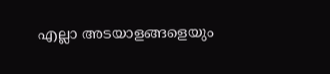എല്ലാ അടയാളങ്ങളെയും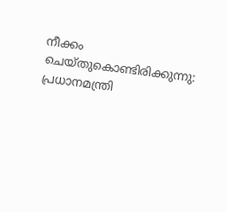നീക്കം ചെയ്തുകൊണ്ടിരിക്കുന്നു: പ്രധാനമന്ത്രി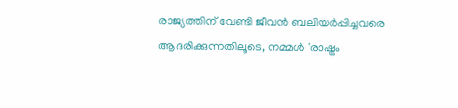രാജ്യത്തിന് വേണ്ടി ജീവൻ ബലിയർപ്പിച്ചവരെ ആദരിക്കുന്നതിലൂടെ, നമ്മൾ 'രാഷ്ട്രം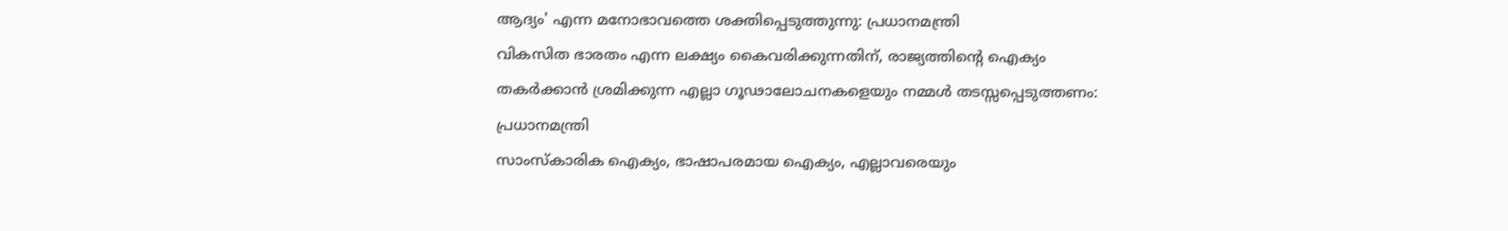ആദ്യം' എന്ന മനോഭാവത്തെ ശക്തിപ്പെടുത്തുന്നു: പ്രധാനമന്ത്രി
വികസിത ഭാരതം എന്ന ലക്ഷ്യം കൈവരിക്കുന്നതിന്, രാജ്യത്തിൻ്റെ ഐക്യം തകർക്കാൻ ശ്രമിക്കുന്ന എല്ലാ ഗൂഢാലോചനകളെയും നമ്മൾ തടസ്സപ്പെടുത്തണം: പ്രധാനമന്ത്രി
സാംസ്കാരിക ഐക്യം, ഭാഷാപരമായ ഐക്യം, എല്ലാവരെയും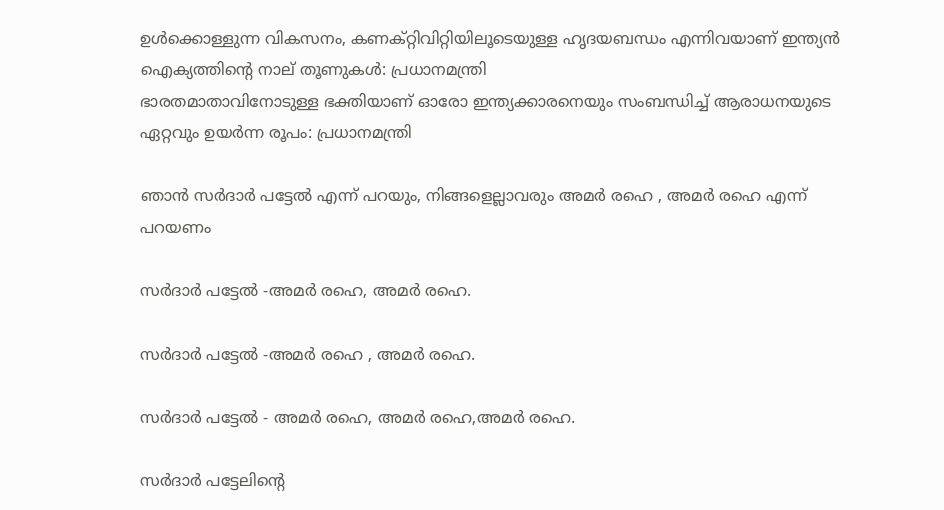ഉൾക്കൊള്ളുന്ന വികസനം, കണക്റ്റിവിറ്റിയിലൂടെയുള്ള ഹൃദയബന്ധം എന്നിവയാണ് ഇന്ത്യൻ ഐക്യത്തിൻ്റെ നാല് തൂണുകൾ: പ്രധാനമന്ത്രി
ഭാരതമാതാവിനോടുള്ള ഭക്തിയാണ് ഓരോ ഇന്ത്യക്കാരനെയും സംബന്ധിച്ച് ആരാധനയുടെ ഏറ്റവും ഉയർന്ന രൂപം: പ്രധാനമന്ത്രി

ഞാൻ സർദാർ പട്ടേൽ എന്ന് പറയും, നിങ്ങളെല്ലാവരും അമർ രഹെ , അമർ രഹെ എന്ന് പറയണം

സർദാർ പട്ടേൽ -അമർ രഹെ, അമർ രഹെ.

സർദാർ പട്ടേൽ -അമർ രഹെ , അമർ രഹെ.

സർദാർ പട്ടേൽ - അമർ രഹെ, അമർ രഹെ,അമർ രഹെ.

സർദാർ പട്ടേലിന്റെ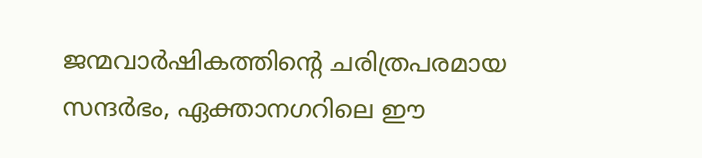ജന്മവാർഷികത്തിന്റെ ചരിത്രപരമായ സന്ദർഭം, ഏക്താനഗറിലെ ഈ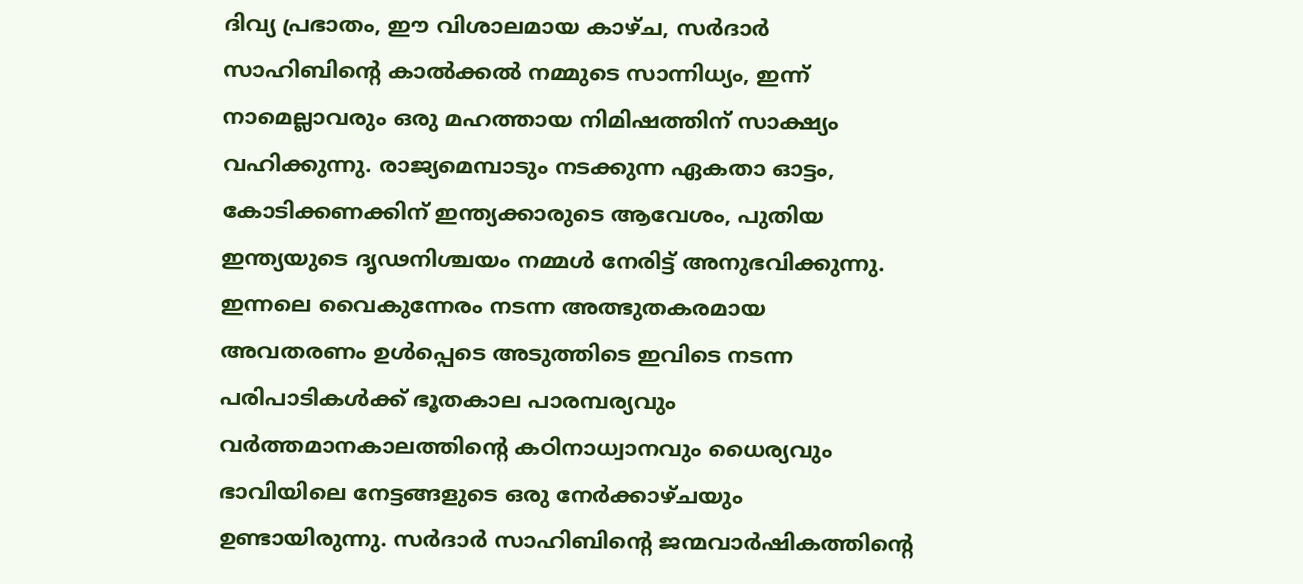ദിവ്യ പ്രഭാതം, ഈ വിശാലമായ കാഴ്ച, സർദാർ സാഹിബിന്റെ കാൽക്കൽ നമ്മുടെ സാന്നിധ്യം, ഇന്ന് നാമെല്ലാവരും ഒരു മഹത്തായ നിമിഷത്തിന് സാക്ഷ്യം വഹിക്കുന്നു. രാജ്യമെമ്പാടും നടക്കുന്ന ഏകതാ ഓട്ടം, കോടിക്കണക്കിന് ഇന്ത്യക്കാരുടെ ആവേശം, പുതിയ ഇന്ത്യയുടെ ദൃഢനിശ്ചയം നമ്മൾ നേരിട്ട് അനുഭവിക്കുന്നു. ഇന്നലെ വൈകുന്നേരം നടന്ന അത്ഭുതകരമായ അവതരണം ഉൾപ്പെടെ അടുത്തിടെ ഇവിടെ നടന്ന പരിപാടികൾക്ക് ഭൂതകാല പാരമ്പര്യവും വർത്തമാനകാലത്തിന്റെ കഠിനാധ്വാനവും ധൈര്യവും ഭാവിയിലെ നേട്ടങ്ങളുടെ ഒരു നേർക്കാഴ്ചയും ഉണ്ടായിരുന്നു. സർദാർ സാഹിബിന്റെ ജന്മവാർഷികത്തിന്റെ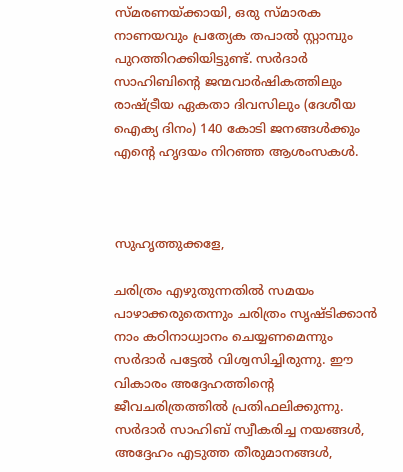സ്മരണയ്ക്കായി, ഒരു സ്മാരക നാണയവും പ്രത്യേക തപാൽ സ്റ്റാമ്പും പുറത്തിറക്കിയിട്ടുണ്ട്. സർദാർ സാഹിബിന്റെ ജന്മവാർഷികത്തിലും രാഷ്ട്രീയ ഏകതാ ദിവസിലും (ദേശീയ ഐക്യ ദിനം) 140 കോടി ജനങ്ങൾക്കും  എന്റെ ഹൃദയം നിറഞ്ഞ ആശംസകൾ.



സുഹൃത്തുക്കളേ,

ചരിത്രം എഴുതുന്നതിൽ സമയം പാഴാക്കരുതെന്നും ചരിത്രം സൃഷ്ടിക്കാൻ നാം കഠിനാധ്വാനം ചെയ്യണമെന്നും സർദാർ പട്ടേൽ വിശ്വസിച്ചിരുന്നു. ഈ വികാരം അദ്ദേഹത്തിന്റെ ജീവചരിത്രത്തിൽ പ്രതിഫലിക്കുന്നു. സർദാർ സാഹിബ് സ്വീകരിച്ച നയങ്ങൾ, അദ്ദേഹം എടുത്ത തീരുമാനങ്ങൾ,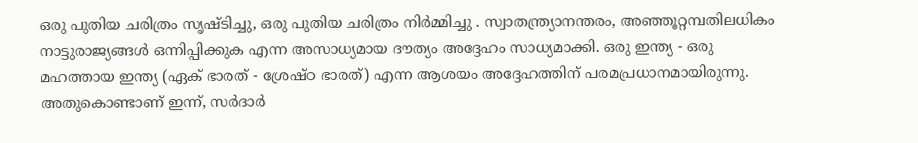ഒരു പുതിയ ചരിത്രം സൃഷ്ടിച്ചു, ഒരു പുതിയ ചരിത്രം നിർമ്മിച്ചു . സ്വാതന്ത്ര്യാനന്തരം, അഞ്ഞൂറ്റമ്പതിലധികം നാട്ടുരാജ്യങ്ങൾ ഒന്നിപ്പിക്കുക എന്ന അസാധ്യമായ ദൗത്യം അദ്ദേഹം സാധ്യമാക്കി. ഒരു ഇന്ത്യ - ഒരു മഹത്തായ ഇന്ത്യ (ഏക് ഭാരത് - ശ്രേഷ്ഠ ഭാരത്) എന്ന ആശയം അദ്ദേഹത്തിന് പരമപ്രധാനമായിരുന്നു. അതുകൊണ്ടാണ് ഇന്ന്, സർദാർ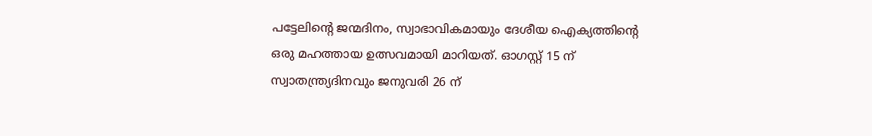പട്ടേലിന്റെ ജന്മദിനം, സ്വാഭാവികമായും ദേശീയ ഐക്യത്തിന്റെ ഒരു മഹത്തായ ഉത്സവമായി മാറിയത്. ഓഗസ്റ്റ് 15 ന് സ്വാതന്ത്ര്യദിനവും ജനുവരി 26 ന്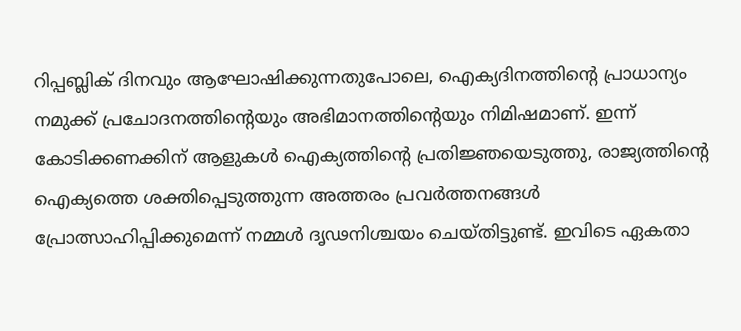റിപ്പബ്ലിക് ദിനവും ആഘോഷിക്കുന്നതുപോലെ, ഐക്യദിനത്തിന്റെ പ്രാധാന്യം നമുക്ക് പ്രചോദനത്തിന്റെയും അഭിമാനത്തിന്റെയും നിമിഷമാണ്. ഇന്ന് കോടിക്കണക്കിന് ആളുകൾ ഐക്യത്തിന്റെ പ്രതിജ്ഞയെടുത്തു, രാജ്യത്തിന്റെ ഐക്യത്തെ ശക്തിപ്പെടുത്തുന്ന അത്തരം പ്രവർത്തനങ്ങൾ പ്രോത്സാഹിപ്പിക്കുമെന്ന് നമ്മൾ ദൃഢനിശ്ചയം ചെയ്തിട്ടുണ്ട്. ഇവിടെ ഏകതാ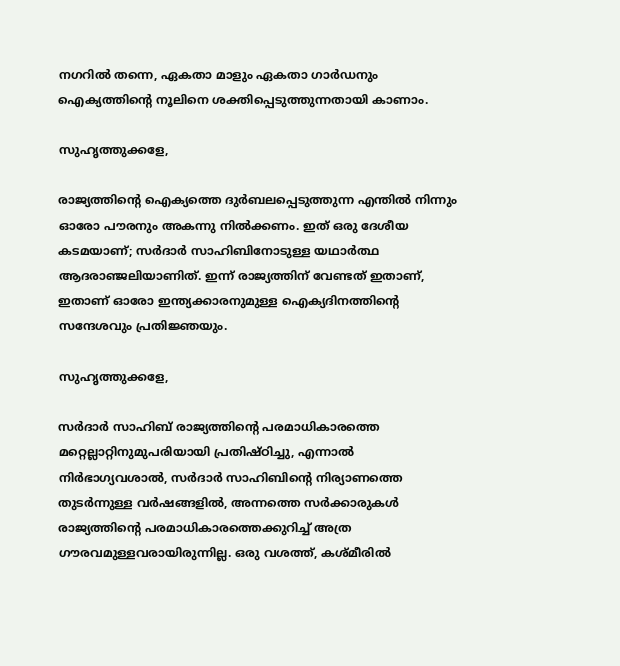നഗറിൽ തന്നെ, ഏകതാ മാളും ഏകതാ ഗാർഡനും ഐക്യത്തിന്റെ നൂലിനെ ശക്തിപ്പെടുത്തുന്നതായി കാണാം.

സുഹൃത്തുക്കളേ,

രാജ്യത്തിന്റെ ഐക്യത്തെ ദുർബലപ്പെടുത്തുന്ന എന്തിൽ നിന്നും ഓരോ പൗരനും അകന്നു നിൽക്കണം. ഇത് ഒരു ദേശീയ കടമയാണ്; സർദാർ സാഹിബിനോടുള്ള യഥാർത്ഥ ആദരാഞ്ജലിയാണിത്. ഇന്ന് രാജ്യത്തിന് വേണ്ടത് ഇതാണ്, ഇതാണ് ഓരോ ഇന്ത്യക്കാരനുമുള്ള ഐക്യദിനത്തിന്റെ സന്ദേശവും പ്രതിജ്ഞയും.

സുഹൃത്തുക്കളേ,

സർദാർ സാഹിബ് രാജ്യത്തിന്റെ പരമാധികാരത്തെ മറ്റെല്ലാറ്റിനുമുപരിയായി പ്രതിഷ്ഠിച്ചു, എന്നാൽ നിർഭാഗ്യവശാൽ, സർദാർ സാഹിബിന്റെ നിര്യാണത്തെ തുടർന്നുള്ള വർഷങ്ങളിൽ, അന്നത്തെ സർക്കാരുകൾ രാജ്യത്തിന്റെ പരമാധികാരത്തെക്കുറിച്ച് അത്ര ഗൗരവമുള്ളവരായിരുന്നില്ല. ഒരു വശത്ത്, കശ്മീരിൽ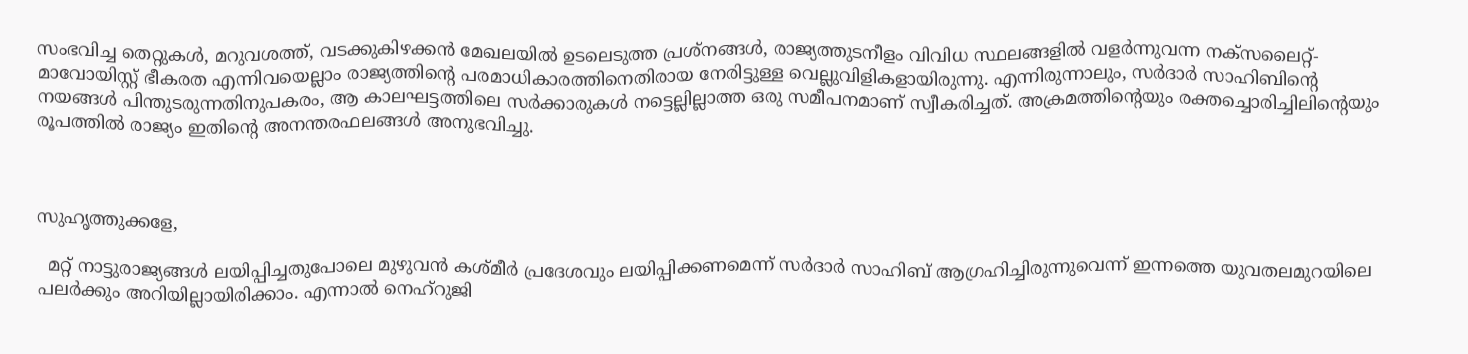സംഭവിച്ച തെറ്റുകൾ, മറുവശത്ത്, വടക്കുകിഴക്കൻ മേഖലയിൽ ഉടലെടുത്ത പ്രശ്നങ്ങൾ, രാജ്യത്തുടനീളം വിവിധ സ്ഥലങ്ങളിൽ വളർന്നുവന്ന നക്സലൈറ്റ്-മാവോയിസ്റ്റ് ഭീകരത എന്നിവയെല്ലാം രാജ്യത്തിന്റെ പരമാധികാരത്തിനെതിരായ നേരിട്ടുള്ള വെല്ലുവിളികളായിരുന്നു. എന്നിരുന്നാലും, സർദാർ സാഹിബിന്റെ നയങ്ങൾ പിന്തുടരുന്നതിനുപകരം, ആ കാലഘട്ടത്തിലെ സർക്കാരുകൾ നട്ടെല്ലില്ലാത്ത ഒരു സമീപനമാണ് സ്വീകരിച്ചത്. അക്രമത്തിന്റെയും രക്തച്ചൊരിച്ചിലിന്റെയും രൂപത്തിൽ രാജ്യം ഇതിന്റെ അനന്തരഫലങ്ങൾ അനുഭവിച്ചു.



സുഹൃത്തുക്കളേ,

  മറ്റ് നാട്ടുരാജ്യങ്ങൾ ലയിപ്പിച്ചതുപോലെ മുഴുവൻ കശ്മീർ പ്രദേശവും ലയിപ്പിക്കണമെന്ന് സർദാർ സാഹിബ് ആഗ്രഹിച്ചിരുന്നുവെന്ന് ഇന്നത്തെ യുവതലമുറയിലെ പലർക്കും അറിയില്ലായിരിക്കാം. എന്നാൽ നെഹ്‌റുജി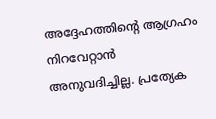അദ്ദേഹത്തിൻ്റെ ആഗ്രഹം നിറവേറ്റാൻ അനുവദിച്ചില്ല. പ്രത്യേക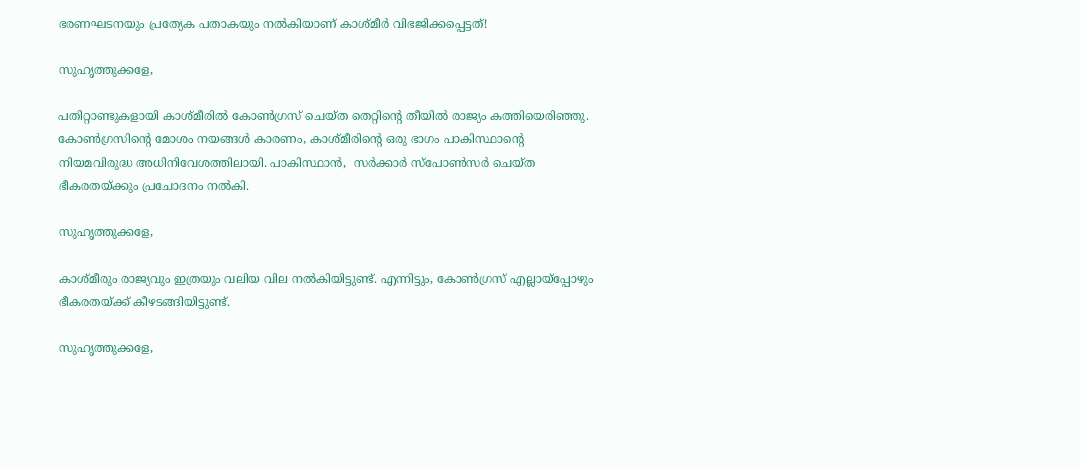ഭരണഘടനയും പ്രത്യേക പതാകയും നൽകിയാണ് കാശ്മീർ വിഭജിക്കപ്പെട്ടത്!

സുഹൃത്തുക്കളേ,

പതിറ്റാണ്ടുകളായി കാശ്മീരിൽ കോൺഗ്രസ് ചെയ്ത തെറ്റിന്റെ തീയിൽ രാജ്യം കത്തിയെരിഞ്ഞു. കോൺഗ്രസിന്റെ മോശം നയങ്ങൾ കാരണം, കാശ്മീരിന്റെ ഒരു ഭാഗം പാകിസ്ഥാന്റെ നിയമവിരുദ്ധ അധിനിവേശത്തിലായി. പാകിസ്ഥാൻ,  സർക്കാർ സ്പോൺസർ ചെയ്ത ഭീകരതയ്ക്കും പ്രചോദനം നൽകി.

സുഹൃത്തുക്കളേ,

കാശ്മീരും രാജ്യവും ഇത്രയും വലിയ വില നൽകിയിട്ടുണ്ട്. എന്നിട്ടും, കോൺഗ്രസ് എല്ലായ്പ്പോഴും ഭീകരതയ്ക്ക് കീഴടങ്ങിയിട്ടുണ്ട്.

സുഹൃത്തുക്കളേ,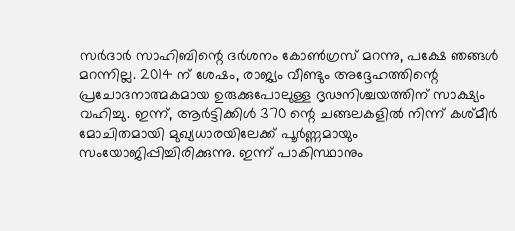സർദാർ സാഹിബിന്റെ ദർശനം കോൺഗ്രസ് മറന്നു, പക്ഷേ ഞങ്ങൾ മറന്നില്ല. 2014 ന് ശേഷം, രാജ്യം വീണ്ടും അദ്ദേഹത്തിന്റെ പ്രചോദനാത്മകമായ ഉരുക്കുപോലുള്ള ദൃഢനിശ്ചയത്തിന് സാക്ഷ്യം വഹിച്ചു. ഇന്ന്, ആർട്ടിക്കിൾ 370 ന്റെ ചങ്ങലകളിൽ നിന്ന് കശ്മീർ മോചിതമായി മുഖ്യധാരയിലേക്ക് പൂർണ്ണമായും സംയോജിപ്പിച്ചിരിക്കുന്നു. ഇന്ന് പാകിസ്ഥാനും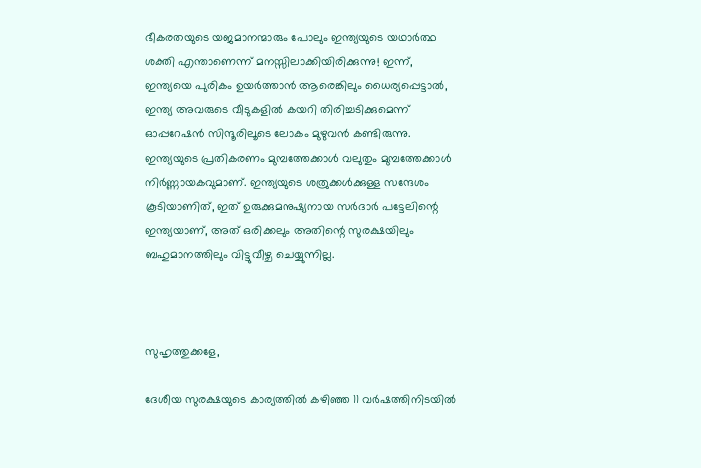ഭീകരതയുടെ യജമാനന്മാരും പോലും ഇന്ത്യയുടെ യഥാർത്ഥ ശക്തി എന്താണെന്ന് മനസ്സിലാക്കിയിരിക്കുന്നു! ഇന്ന്, ഇന്ത്യയെ പുരികം ഉയർത്താൻ ആരെങ്കിലും ധൈര്യപ്പെട്ടാൽ, ഇന്ത്യ അവരുടെ വീടുകളിൽ കയറി തിരിച്ചടിക്കുമെന്ന് ഓപ്പറേഷൻ സിന്ദൂരിലൂടെ ലോകം മുഴുവൻ കണ്ടിരുന്നു. ഇന്ത്യയുടെ പ്രതികരണം മുമ്പത്തേക്കാൾ വലുതും മുമ്പത്തേക്കാൾ നിർണ്ണായകവുമാണ്. ഇന്ത്യയുടെ ശത്രുക്കൾക്കുള്ള സന്ദേശം കൂടിയാണിത്, ഇത് ഉരുക്കുമനുഷ്യനായ സർദാർ പട്ടേലിന്റെ ഇന്ത്യയാണ്, അത് ഒരിക്കലും അതിന്റെ സുരക്ഷയിലും ബഹുമാനത്തിലും വിട്ടുവീഴ്ച ചെയ്യുന്നില്ല.



സുഹൃത്തുക്കളേ,

ദേശീയ സുരക്ഷയുടെ കാര്യത്തിൽ കഴിഞ്ഞ 11 വർഷത്തിനിടയിൽ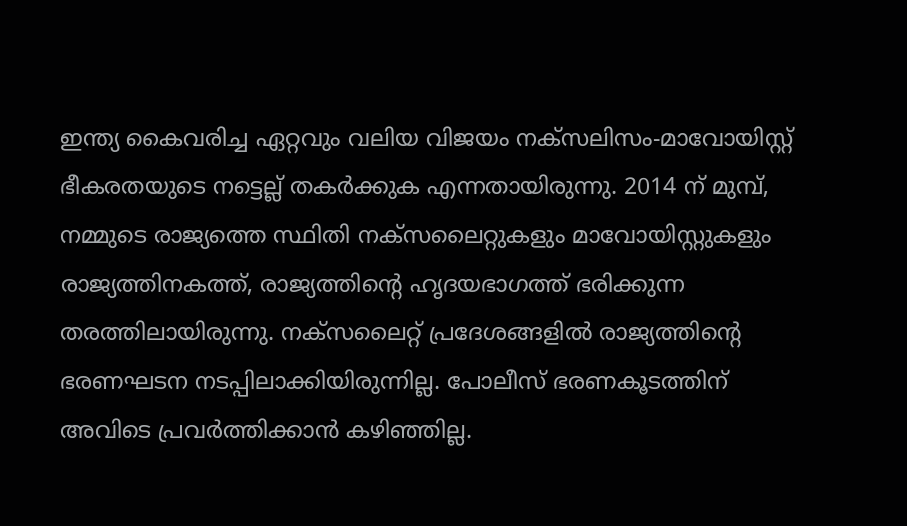ഇന്ത്യ കൈവരിച്ച ഏറ്റവും വലിയ വിജയം നക്സലിസം-മാവോയിസ്റ്റ് ഭീകരതയുടെ നട്ടെല്ല് തകർക്കുക എന്നതായിരുന്നു. 2014 ന് മുമ്പ്, നമ്മുടെ രാജ്യത്തെ സ്ഥിതി നക്സലൈറ്റുകളും മാവോയിസ്റ്റുകളും രാജ്യത്തിനകത്ത്, രാജ്യത്തിന്റെ ഹൃദയഭാഗത്ത് ഭരിക്കുന്ന തരത്തിലായിരുന്നു. നക്സലൈറ്റ് പ്രദേശങ്ങളിൽ രാജ്യത്തിന്റെ ഭരണഘടന നടപ്പിലാക്കിയിരുന്നില്ല. പോലീസ് ഭരണകൂടത്തിന് അവിടെ പ്രവർത്തിക്കാൻ കഴിഞ്ഞില്ല.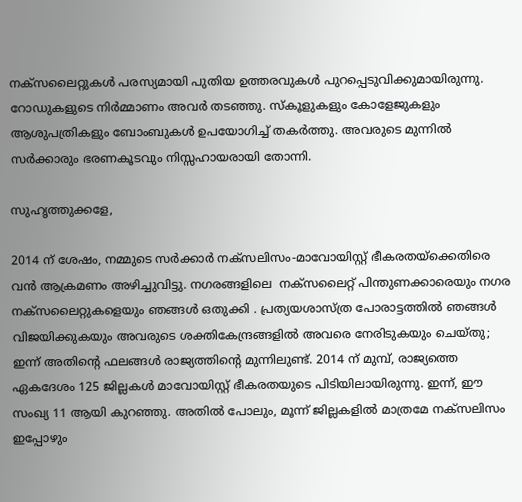നക്സലൈറ്റുകൾ പരസ്യമായി പുതിയ ഉത്തരവുകൾ പുറപ്പെടുവിക്കുമായിരുന്നു. റോഡുകളുടെ നിർമ്മാണം അവർ തടഞ്ഞു. സ്കൂളുകളും കോളേജുകളും ആശുപത്രികളും ബോംബുകൾ ഉപയോഗിച്ച് തകർത്തു. അവരുടെ മുന്നിൽ സർക്കാരും ഭരണകൂടവും നിസ്സഹായരായി തോന്നി.

സുഹൃത്തുക്കളേ,

2014 ന് ശേഷം, നമ്മുടെ സർക്കാർ നക്സലിസം-മാവോയിസ്റ്റ് ഭീകരതയ്‌ക്കെതിരെ വൻ ആക്രമണം അഴിച്ചുവിട്ടു. നഗരങ്ങളിലെ  നക്സലൈറ്റ് പിന്തുണക്കാരെയും നഗര നക്സലൈറ്റുകളെയും ഞങ്ങൾ ഒതുക്കി . പ്രത്യയശാസ്ത്ര പോരാട്ടത്തിൽ ഞങ്ങൾ വിജയിക്കുകയും അവരുടെ ശക്തികേന്ദ്രങ്ങളിൽ അവരെ നേരിടുകയും ചെയ്തു; ഇന്ന് അതിന്റെ ഫലങ്ങൾ രാജ്യത്തിന്റെ മുന്നിലുണ്ട്. 2014 ന് മുമ്പ്, രാജ്യത്തെ ഏകദേശം 125 ജില്ലകൾ മാവോയിസ്റ്റ് ഭീകരതയുടെ പിടിയിലായിരുന്നു. ഇന്ന്, ഈ സംഖ്യ 11 ആയി കുറഞ്ഞു. അതിൽ പോലും, മൂന്ന് ജില്ലകളിൽ മാത്രമേ നക്സലിസം ഇപ്പോഴും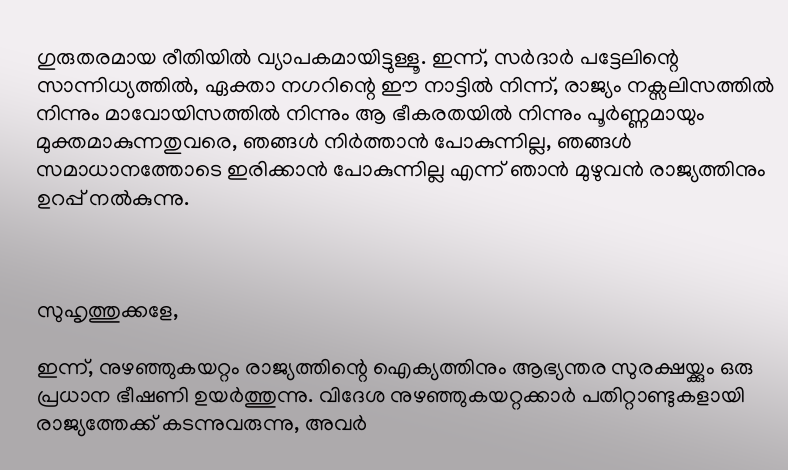ഗുരുതരമായ രീതിയിൽ വ്യാപകമായിട്ടുള്ളൂ. ഇന്ന്, സർദാർ പട്ടേലിന്റെ സാന്നിധ്യത്തിൽ, ഏക്താ നഗറിന്റെ ഈ നാട്ടിൽ നിന്ന്, രാജ്യം നക്സലിസത്തിൽ നിന്നും മാവോയിസത്തിൽ നിന്നും ആ ഭീകരതയിൽ നിന്നും പൂർണ്ണമായും മുക്തമാകുന്നതുവരെ, ഞങ്ങൾ നിർത്താൻ പോകുന്നില്ല, ഞങ്ങൾ സമാധാനത്തോടെ ഇരിക്കാൻ പോകുന്നില്ല എന്ന് ഞാൻ മുഴുവൻ രാജ്യത്തിനും ഉറപ്പ് നൽകുന്നു.



സുഹൃത്തുക്കളേ,

ഇന്ന്, നുഴഞ്ഞുകയറ്റം രാജ്യത്തിന്റെ ഐക്യത്തിനും ആഭ്യന്തര സുരക്ഷയ്ക്കും ഒരു പ്രധാന ഭീഷണി ഉയർത്തുന്നു. വിദേശ നുഴഞ്ഞുകയറ്റക്കാർ പതിറ്റാണ്ടുകളായി രാജ്യത്തേക്ക് കടന്നുവരുന്നു, അവർ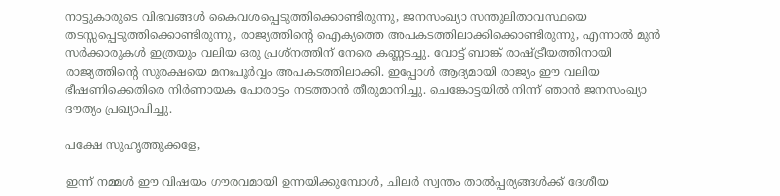നാട്ടുകാരുടെ വിഭവങ്ങൾ കൈവശപ്പെടുത്തിക്കൊണ്ടിരുന്നു, ജനസംഖ്യാ സന്തുലിതാവസ്ഥയെ തടസ്സപ്പെടുത്തിക്കൊണ്ടിരുന്നു, രാജ്യത്തിന്റെ ഐക്യത്തെ അപകടത്തിലാക്കിക്കൊണ്ടിരുന്നു, എന്നാൽ മുൻ സർക്കാരുകൾ ഇത്രയും വലിയ ഒരു പ്രശ്നത്തിന് നേരെ കണ്ണടച്ചു. വോട്ട് ബാങ്ക് രാഷ്ട്രീയത്തിനായി രാജ്യത്തിന്റെ സുരക്ഷയെ മനഃപൂർവ്വം അപകടത്തിലാക്കി. ഇപ്പോൾ ആദ്യമായി രാജ്യം ഈ വലിയ ഭീഷണിക്കെതിരെ നിർണായക പോരാട്ടം നടത്താൻ തീരുമാനിച്ചു. ചെങ്കോട്ടയിൽ നിന്ന് ഞാൻ ജനസംഖ്യാ ദൗത്യം പ്രഖ്യാപിച്ചു.

പക്ഷേ സുഹൃത്തുക്കളേ,

ഇന്ന് നമ്മൾ ഈ വിഷയം ഗൗരവമായി ഉന്നയിക്കുമ്പോൾ, ചിലർ സ്വന്തം താൽപ്പര്യങ്ങൾക്ക് ദേശീയ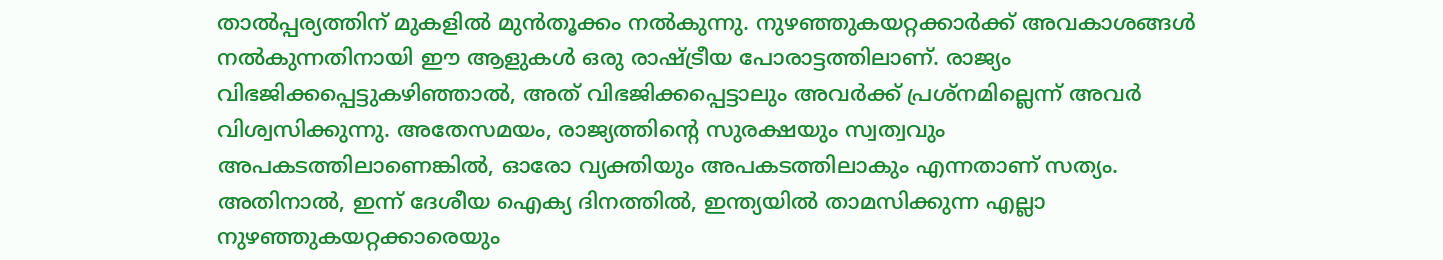താൽപ്പര്യത്തിന് മുകളിൽ മുൻതൂക്കം നൽകുന്നു. നുഴഞ്ഞുകയറ്റക്കാർക്ക് അവകാശങ്ങൾ നൽകുന്നതിനായി ഈ ആളുകൾ ഒരു രാഷ്ട്രീയ പോരാട്ടത്തിലാണ്. രാജ്യം വിഭജിക്കപ്പെട്ടുകഴിഞ്ഞാൽ, അത് വിഭജിക്കപ്പെട്ടാലും അവർക്ക് പ്രശ്‌നമില്ലെന്ന് അവർ വിശ്വസിക്കുന്നു. അതേസമയം, രാജ്യത്തിന്റെ സുരക്ഷയും സ്വത്വവും അപകടത്തിലാണെങ്കിൽ, ഓരോ വ്യക്തിയും അപകടത്തിലാകും എന്നതാണ് സത്യം. അതിനാൽ, ഇന്ന് ദേശീയ ഐക്യ ദിനത്തിൽ, ഇന്ത്യയിൽ താമസിക്കുന്ന എല്ലാ നുഴഞ്ഞുകയറ്റക്കാരെയും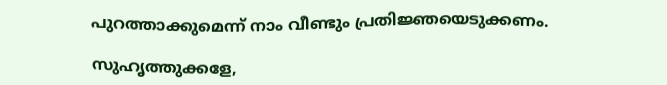പുറത്താക്കുമെന്ന് നാം വീണ്ടും പ്രതിജ്ഞയെടുക്കണം.

സുഹൃത്തുക്കളേ,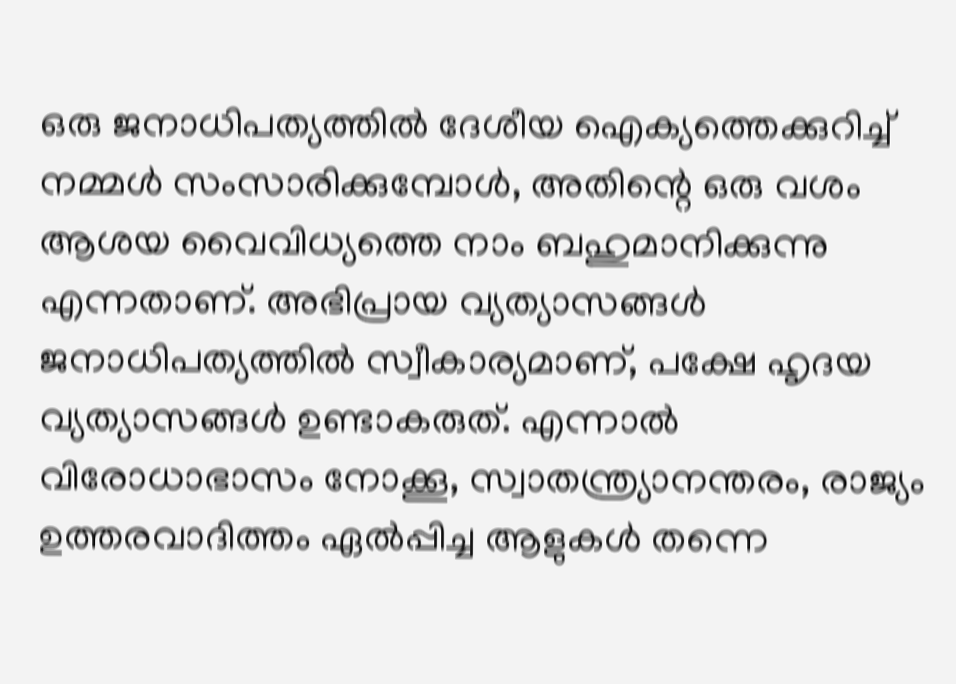ഒരു ജനാധിപത്യത്തിൽ ദേശീയ ഐക്യത്തെക്കുറിച്ച് നമ്മൾ സംസാരിക്കുമ്പോൾ, അതിന്റെ ഒരു വശം ആശയ വൈവിധ്യത്തെ നാം ബഹുമാനിക്കുന്നു എന്നതാണ്. അഭിപ്രായ വ്യത്യാസങ്ങൾ ജനാധിപത്യത്തിൽ സ്വീകാര്യമാണ്, പക്ഷേ ഹൃദയ വ്യത്യാസങ്ങൾ ഉണ്ടാകരുത്. എന്നാൽ വിരോധാഭാസം നോക്കൂ, സ്വാതന്ത്ര്യാനന്തരം, രാജ്യം ഉത്തരവാദിത്തം ഏൽപ്പിച്ച ആളുകൾ തന്നെ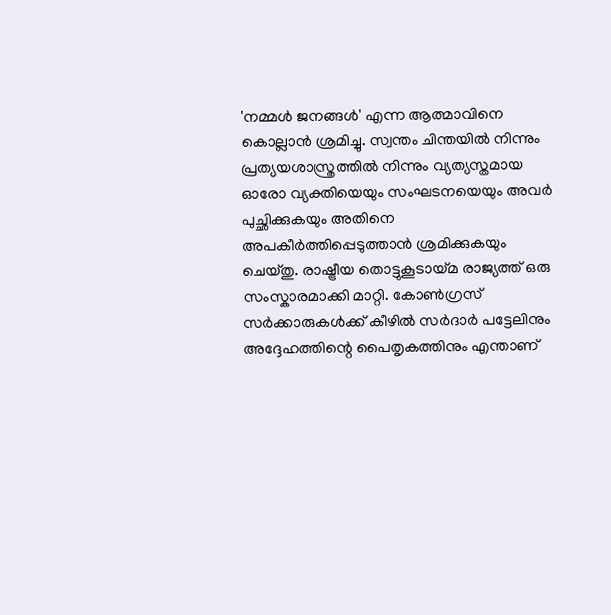'നമ്മൾ ജനങ്ങൾ' എന്ന ആത്മാവിനെ കൊല്ലാൻ ശ്രമിച്ചു. സ്വന്തം ചിന്തയിൽ നിന്നും പ്രത്യയശാസ്ത്രത്തിൽ നിന്നും വ്യത്യസ്തമായ ഓരോ വ്യക്തിയെയും സംഘടനയെയും അവർ പുച്ഛിക്കുകയും അതിനെ അപകീർത്തിപ്പെടുത്താൻ ശ്രമിക്കുകയും ചെയ്തു. രാഷ്ട്രീയ തൊട്ടുകൂടായ്മ രാജ്യത്ത് ഒരു സംസ്കാരമാക്കി മാറ്റി. കോൺഗ്രസ് സർക്കാരുകൾക്ക് കീഴിൽ സർദാർ പട്ടേലിനും അദ്ദേഹത്തിന്റെ പൈതൃകത്തിനും എന്താണ്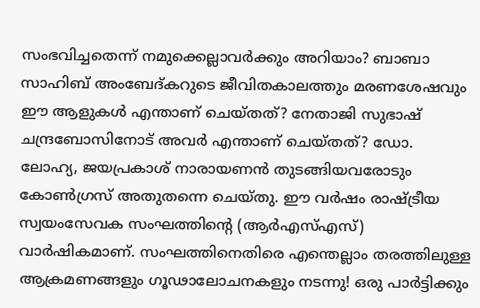സംഭവിച്ചതെന്ന് നമുക്കെല്ലാവർക്കും അറിയാം? ബാബാ സാഹിബ് അംബേദ്കറുടെ ജീവിതകാലത്തും മരണശേഷവും ഈ ആളുകൾ എന്താണ് ചെയ്തത്? നേതാജി സുഭാഷ് ചന്ദ്രബോസിനോട് അവർ എന്താണ് ചെയ്തത്? ഡോ. ലോഹ്യ, ജയപ്രകാശ് നാരായണൻ തുടങ്ങിയവരോടും കോൺഗ്രസ് അതുതന്നെ ചെയ്തു. ഈ വർഷം രാഷ്ട്രീയ സ്വയംസേവക സംഘത്തിന്റെ (ആർ‌എസ്‌എസ്) വാർഷികമാണ്. സംഘത്തിനെതിരെ എന്തെല്ലാം തരത്തിലുള്ള ആക്രമണങ്ങളും ഗൂഢാലോചനകളും നടന്നു! ഒരു പാർട്ടിക്കും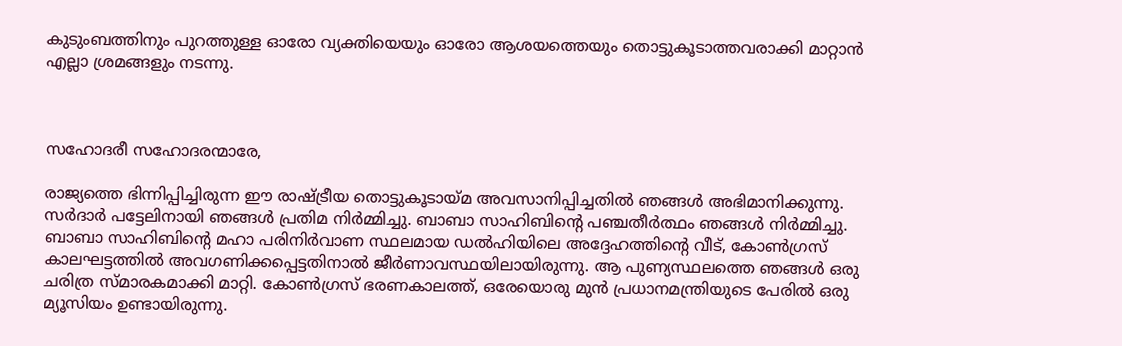കുടുംബത്തിനും പുറത്തുള്ള ഓരോ വ്യക്തിയെയും ഓരോ ആശയത്തെയും തൊട്ടുകൂടാത്തവരാക്കി മാറ്റാൻ എല്ലാ ശ്രമങ്ങളും നടന്നു.



സഹോദരീ സഹോദരന്മാരേ,

രാജ്യത്തെ ഭിന്നിപ്പിച്ചിരുന്ന ഈ രാഷ്ട്രീയ തൊട്ടുകൂടായ്മ അവസാനിപ്പിച്ചതിൽ ഞങ്ങൾ അഭിമാനിക്കുന്നു. സർദാർ പട്ടേലിനായി ഞങ്ങൾ പ്രതിമ നിർമ്മിച്ചു. ബാബാ സാഹിബിന്റെ പഞ്ചതീർത്ഥം ഞങ്ങൾ നിർമ്മിച്ചു. ബാബാ സാഹിബിന്റെ മഹാ പരിനിർവാണ സ്ഥലമായ ഡൽഹിയിലെ അദ്ദേഹത്തിന്റെ വീട്, കോൺഗ്രസ് കാലഘട്ടത്തിൽ അവഗണിക്കപ്പെട്ടതിനാൽ ജീർണാവസ്ഥയിലായിരുന്നു. ആ പുണ്യസ്ഥലത്തെ ഞങ്ങൾ ഒരു ചരിത്ര സ്മാരകമാക്കി മാറ്റി. കോൺഗ്രസ് ഭരണകാലത്ത്, ഒരേയൊരു മുൻ പ്രധാനമന്ത്രിയുടെ പേരിൽ ഒരു മ്യൂസിയം ഉണ്ടായിരുന്നു.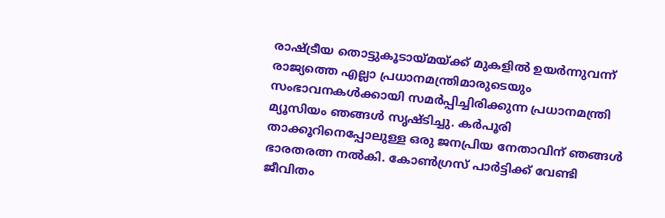രാഷ്ട്രീയ തൊട്ടുകൂടായ്മയ്ക്ക് മുകളിൽ ഉയർന്നുവന്ന് രാജ്യത്തെ എല്ലാ പ്രധാനമന്ത്രിമാരുടെയും സംഭാവനകൾക്കായി സമർപ്പിച്ചിരിക്കുന്ന പ്രധാനമന്ത്രി മ്യൂസിയം ഞങ്ങൾ സൃഷ്ടിച്ചു. കർപൂരി താക്കൂറിനെപ്പോലുള്ള ഒരു ജനപ്രിയ നേതാവിന് ഞങ്ങൾ ഭാരതരത്ന നൽകി. കോൺഗ്രസ് പാർട്ടിക്ക് വേണ്ടി ജീവിതം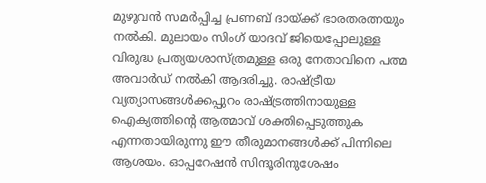മുഴുവൻ സമർപ്പിച്ച പ്രണബ് ദായ്ക്ക് ഭാരതരത്നയും നൽകി. മുലായം സിംഗ് യാദവ് ജിയെപ്പോലുള്ള വിരുദ്ധ പ്രത്യയശാസ്ത്രമുള്ള ഒരു നേതാവിനെ പത്മ അവാർഡ് നൽകി ആദരിച്ചു. രാഷ്ട്രീയ വ്യത്യാസങ്ങൾക്കപ്പുറം രാഷ്ട്രത്തിനായുള്ള ഐക്യത്തിന്റെ ആത്മാവ് ശക്തിപ്പെടുത്തുക എന്നതായിരുന്നു ഈ തീരുമാനങ്ങൾക്ക് പിന്നിലെ ആശയം. ഓപ്പറേഷൻ സിന്ദൂരിനുശേഷം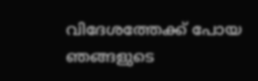വിദേശത്തേക്ക് പോയ ഞങ്ങളുടെ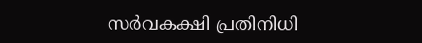സർവകക്ഷി പ്രതിനിധി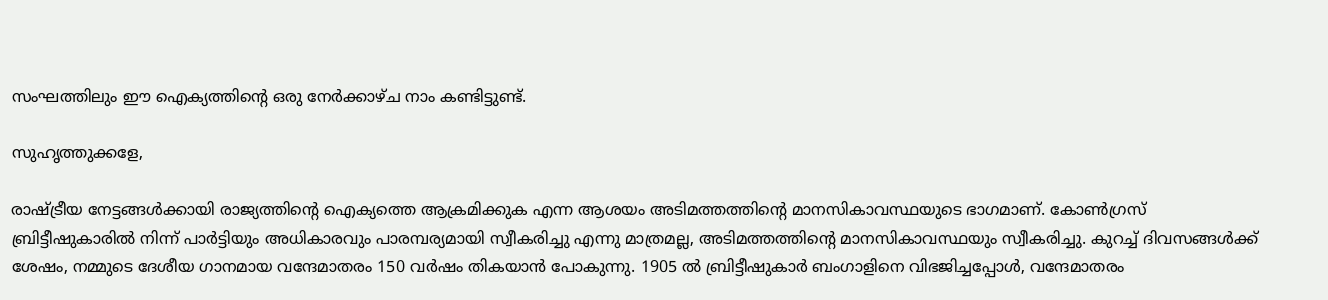സംഘത്തിലും ഈ ഐക്യത്തിന്റെ ഒരു നേർക്കാഴ്ച നാം കണ്ടിട്ടുണ്ട്.

സുഹൃത്തുക്കളേ,

രാഷ്ട്രീയ നേട്ടങ്ങൾക്കായി രാജ്യത്തിന്റെ ഐക്യത്തെ ആക്രമിക്കുക എന്ന ആശയം അടിമത്തത്തിന്റെ മാനസികാവസ്ഥയുടെ ഭാഗമാണ്. കോൺഗ്രസ് ബ്രിട്ടീഷുകാരിൽ നിന്ന് പാർട്ടിയും അധികാരവും പാരമ്പര്യമായി സ്വീകരിച്ചു എന്നു മാത്രമല്ല, അടിമത്തത്തിന്റെ മാനസികാവസ്ഥയും സ്വീകരിച്ചു. കുറച്ച് ദിവസങ്ങൾക്ക് ശേഷം, നമ്മുടെ ദേശീയ ഗാനമായ വന്ദേമാതരം 150 വർഷം തികയാൻ പോകുന്നു. 1905 ൽ ബ്രിട്ടീഷുകാർ ബംഗാളിനെ വിഭജിച്ചപ്പോൾ, വന്ദേമാതരം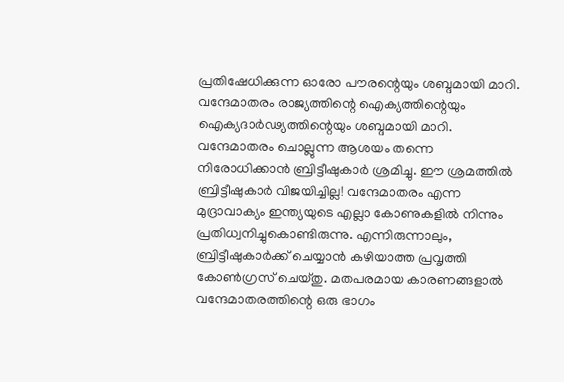പ്രതിഷേധിക്കുന്ന ഓരോ പൗരന്റെയും ശബ്ദമായി മാറി. വന്ദേമാതരം രാജ്യത്തിന്റെ ഐക്യത്തിന്റെയും ഐക്യദാർഢ്യത്തിന്റെയും ശബ്ദമായി മാറി. വന്ദേമാതരം ചൊല്ലുന്ന ആശയം തന്നെ നിരോധിക്കാൻ ബ്രിട്ടീഷുകാർ ശ്രമിച്ചു. ഈ ശ്രമത്തിൽ ബ്രിട്ടീഷുകാർ വിജയിച്ചില്ല! വന്ദേമാതരം എന്ന മുദ്രാവാക്യം ഇന്ത്യയുടെ എല്ലാ കോണുകളിൽ നിന്നും പ്രതിധ്വനിച്ചുകൊണ്ടിരുന്നു. എന്നിരുന്നാലും, ബ്രിട്ടീഷുകാർക്ക് ചെയ്യാൻ കഴിയാത്ത പ്രവൃത്തി കോൺഗ്രസ് ചെയ്തു. മതപരമായ കാരണങ്ങളാൽ വന്ദേമാതരത്തിന്റെ ഒരു ഭാഗം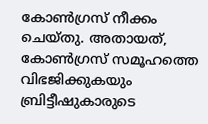കോൺഗ്രസ് നീക്കം ചെയ്തു. അതായത്, കോൺഗ്രസ് സമൂഹത്തെ വിഭജിക്കുകയും ബ്രിട്ടീഷുകാരുടെ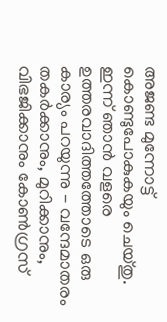അജണ്ട മുന്നോട്ട് കൊണ്ടുപോകുകയും ചെയ്തു. ഇന്ന് ഞാൻ വളരെ ഉത്തരവാദിത്തത്തോടെ ഒരു കാര്യം പറയുന്നു - വന്ദേമാതരം തകർക്കാനും, മുറിക്കാനും, വിഭജിക്കാനും കോൺഗ്രസ്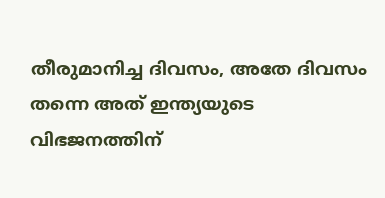തീരുമാനിച്ച ദിവസം, അതേ ദിവസം തന്നെ അത് ഇന്ത്യയുടെ വിഭജനത്തിന്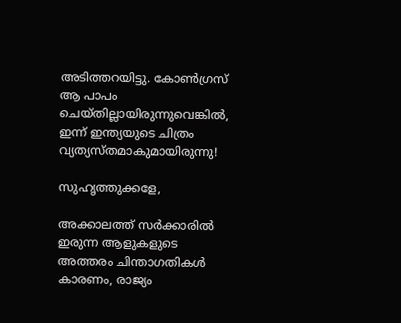അടിത്തറയിട്ടു. കോൺഗ്രസ് ആ പാപം ചെയ്തില്ലായിരുന്നുവെങ്കിൽ, ഇന്ന് ഇന്ത്യയുടെ ചിത്രം വ്യത്യസ്തമാകുമായിരുന്നു!

സുഹൃത്തുക്കളേ,

അക്കാലത്ത് സർക്കാരിൽ ഇരുന്ന ആളുകളുടെ അത്തരം ചിന്താഗതികൾ കാരണം, രാജ്യം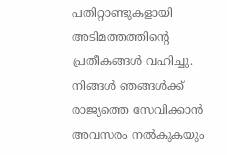പതിറ്റാണ്ടുകളായി അടിമത്തത്തിന്റെ പ്രതീകങ്ങൾ വഹിച്ചു. നിങ്ങൾ ഞങ്ങൾക്ക് രാജ്യത്തെ സേവിക്കാൻ അവസരം നൽകുകയും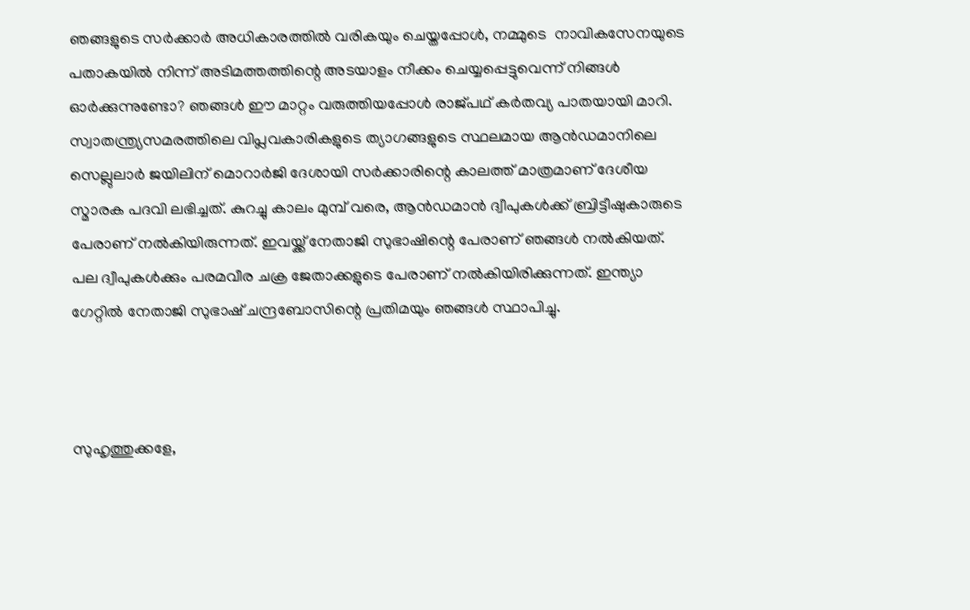ഞങ്ങളുടെ സർക്കാർ അധികാരത്തിൽ വരികയും ചെയ്തപ്പോൾ, നമ്മുടെ  നാവികസേനയുടെ പതാകയിൽ നിന്ന് അടിമത്തത്തിന്റെ അടയാളം നീക്കം ചെയ്യപ്പെട്ടുവെന്ന് നിങ്ങൾ ഓർക്കുന്നുണ്ടോ? ഞങ്ങൾ ഈ മാറ്റം വരുത്തിയപ്പോൾ രാജ്പഥ് കർതവ്യ പാതയായി മാറി. സ്വാതന്ത്ര്യസമരത്തിലെ വിപ്ലവകാരികളുടെ ത്യാഗങ്ങളുടെ സ്ഥലമായ ആൻഡമാനിലെ സെല്ലുലാർ ജയിലിന് മൊറാർജി ദേശായി സർക്കാരിന്റെ കാലത്ത് മാത്രമാണ് ദേശീയ സ്മാരക പദവി ലഭിച്ചത്. കുറച്ചു കാലം മുമ്പ് വരെ, ആൻഡമാൻ ദ്വീപുകൾക്ക് ബ്രിട്ടീഷുകാരുടെ പേരാണ് നൽകിയിരുന്നത്. ഇവയ്ക്ക് നേതാജി സുഭാഷിന്റെ പേരാണ് ഞങ്ങൾ നൽകിയത്. പല ദ്വീപുകൾക്കും പരമവീര ചക്ര ജേതാക്കളുടെ പേരാണ് നൽകിയിരിക്കുന്നത്. ഇന്ത്യാ ഗേറ്റിൽ നേതാജി സുഭാഷ് ചന്ദ്രബോസിന്റെ പ്രതിമയും ഞങ്ങൾ സ്ഥാപിച്ചു.



സുഹൃത്തുക്കളേ,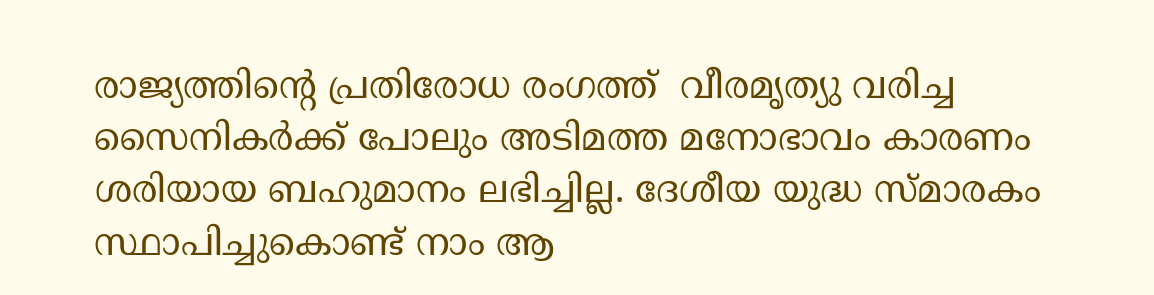രാജ്യത്തിന്റെ പ്രതിരോധ രംഗത്ത്  വീരമൃത്യു വരിച്ച സൈനികർക്ക് പോലും അടിമത്ത മനോഭാവം കാരണം ശരിയായ ബഹുമാനം ലഭിച്ചില്ല. ദേശീയ യുദ്ധ സ്മാരകം സ്ഥാപിച്ചുകൊണ്ട് നാം ആ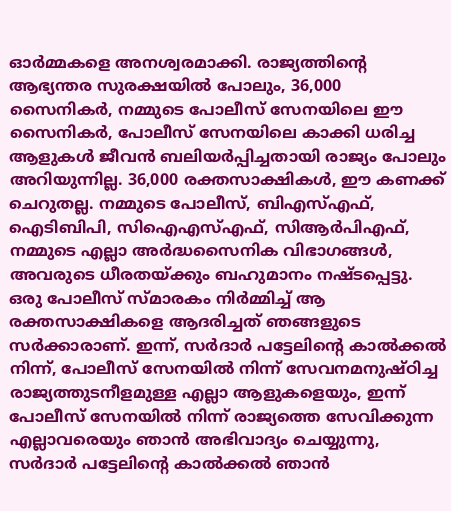ഓർമ്മകളെ അനശ്വരമാക്കി. രാജ്യത്തിന്റെ ആഭ്യന്തര സുരക്ഷയിൽ പോലും, 36,000 സൈനികർ, നമ്മുടെ പോലീസ് സേനയിലെ ഈ സൈനികർ, പോലീസ് സേനയിലെ കാക്കി ധരിച്ച ആളുകൾ ജീവൻ ബലിയർപ്പിച്ചതായി രാജ്യം പോലും അറിയുന്നില്ല. 36,000 രക്തസാക്ഷികൾ, ഈ കണക്ക് ചെറുതല്ല. നമ്മുടെ പോലീസ്, ബിഎസ്എഫ്, ഐടിബിപി, സിഐഎസ്എഫ്, സിആർപിഎഫ്, നമ്മുടെ എല്ലാ അർദ്ധസൈനിക വിഭാഗങ്ങൾ, അവരുടെ ധീരതയ്ക്കും ബഹുമാനം നഷ്ടപ്പെട്ടു. ഒരു പോലീസ് സ്മാരകം നിർമ്മിച്ച് ആ രക്തസാക്ഷികളെ ആദരിച്ചത് ഞങ്ങളുടെ  സർക്കാരാണ്. ഇന്ന്, സർദാർ പട്ടേലിന്റെ കാൽക്കൽ നിന്ന്, പോലീസ് സേനയിൽ നിന്ന് സേവനമനുഷ്ഠിച്ച രാജ്യത്തുടനീളമുള്ള എല്ലാ ആളുകളെയും, ഇന്ന് പോലീസ് സേനയിൽ നിന്ന് രാജ്യത്തെ സേവിക്കുന്ന എല്ലാവരെയും ഞാൻ അഭിവാദ്യം ചെയ്യുന്നു, സർദാർ പട്ടേലിന്റെ കാൽക്കൽ ഞാൻ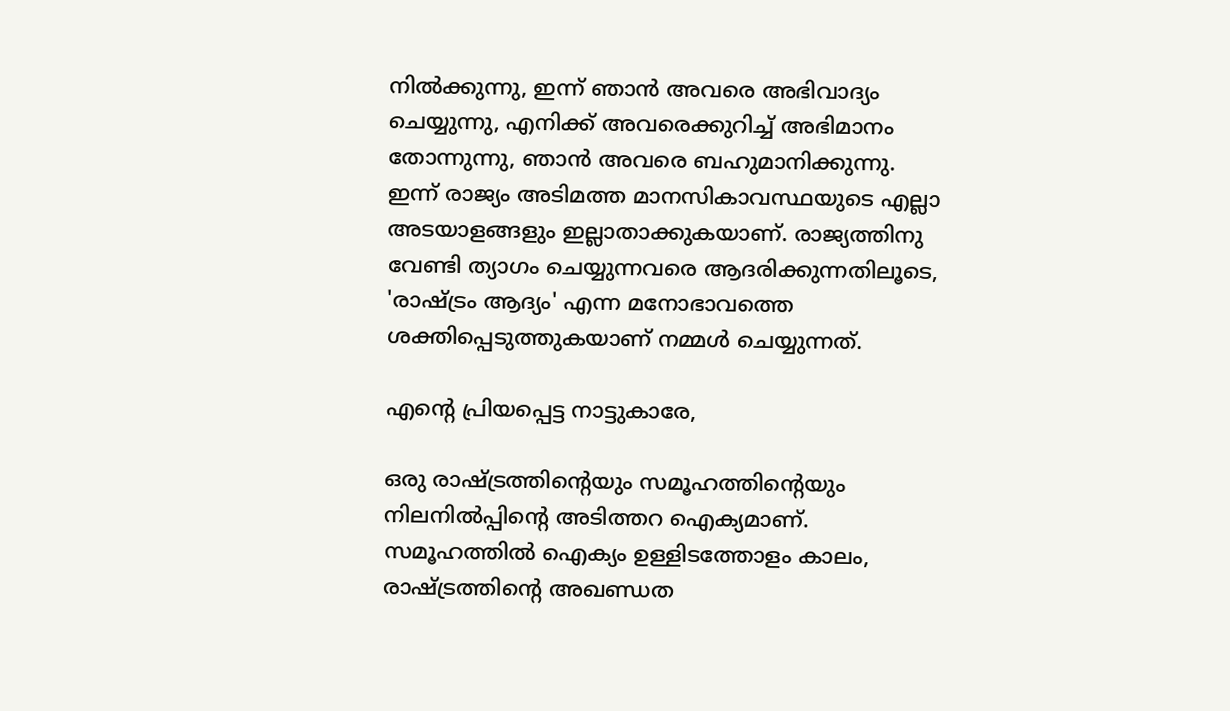നിൽക്കുന്നു, ഇന്ന് ഞാൻ അവരെ അഭിവാദ്യം ചെയ്യുന്നു, എനിക്ക് അവരെക്കുറിച്ച് അഭിമാനം തോന്നുന്നു, ഞാൻ അവരെ ബഹുമാനിക്കുന്നു. ഇന്ന് രാജ്യം അടിമത്ത മാനസികാവസ്ഥയുടെ എല്ലാ അടയാളങ്ങളും ഇല്ലാതാക്കുകയാണ്. രാജ്യത്തിനു വേണ്ടി ത്യാഗം ചെയ്യുന്നവരെ ആദരിക്കുന്നതിലൂടെ, 'രാഷ്ട്രം ആദ്യം' എന്ന മനോഭാവത്തെ ശക്തിപ്പെടുത്തുകയാണ് നമ്മൾ ചെയ്യുന്നത്.

എന്റെ പ്രിയപ്പെട്ട നാട്ടുകാരേ,

ഒരു രാഷ്ട്രത്തിന്റെയും സമൂഹത്തിന്റെയും നിലനിൽപ്പിന്റെ അടിത്തറ ഐക്യമാണ്. സമൂഹത്തിൽ ഐക്യം ഉള്ളിടത്തോളം കാലം, രാഷ്ട്രത്തിന്റെ അഖണ്ഡത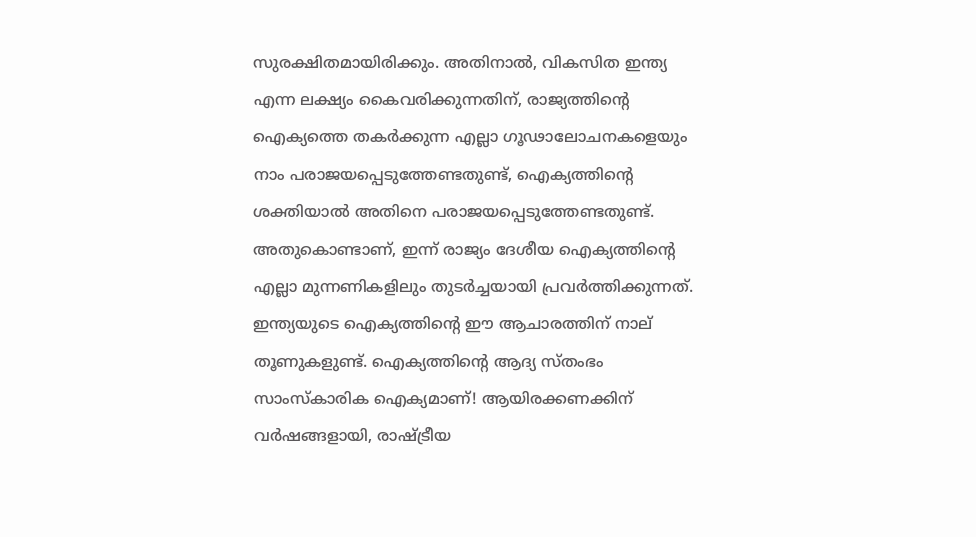സുരക്ഷിതമായിരിക്കും. അതിനാൽ, വികസിത ഇന്ത്യ എന്ന ലക്ഷ്യം കൈവരിക്കുന്നതിന്, രാജ്യത്തിന്റെ ഐക്യത്തെ തകർക്കുന്ന എല്ലാ ഗൂഢാലോചനകളെയും നാം പരാജയപ്പെടുത്തേണ്ടതുണ്ട്, ഐക്യത്തിന്റെ ശക്തിയാൽ അതിനെ പരാജയപ്പെടുത്തേണ്ടതുണ്ട്. അതുകൊണ്ടാണ്, ഇന്ന് രാജ്യം ദേശീയ ഐക്യത്തിന്റെ എല്ലാ മുന്നണികളിലും തുടർച്ചയായി പ്രവർത്തിക്കുന്നത്. ഇന്ത്യയുടെ ഐക്യത്തിന്റെ ഈ ആചാരത്തിന് നാല് തൂണുകളുണ്ട്. ഐക്യത്തിന്റെ ആദ്യ സ്തംഭം സാംസ്കാരിക ഐക്യമാണ്! ആയിരക്കണക്കിന് വർഷങ്ങളായി, രാഷ്ട്രീയ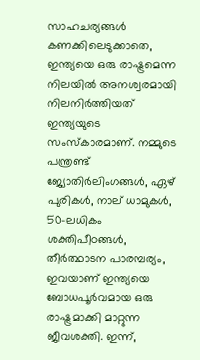സാഹചര്യങ്ങൾ കണക്കിലെടുക്കാതെ, ഇന്ത്യയെ ഒരു രാഷ്ട്രമെന്ന നിലയിൽ അനശ്വരമായി നിലനിർത്തിയത് ഇന്ത്യയുടെ സംസ്കാരമാണ്. നമ്മുടെ പന്ത്രണ്ട് ജ്യോതിർലിംഗങ്ങൾ, ഏഴ് പുരികൾ, നാല് ധാമുകൾ, 50-ലധികം ശക്തിപീഠങ്ങൾ, തീർത്ഥാടന പാരമ്പര്യം, ഇവയാണ് ഇന്ത്യയെ ബോധപൂർവമായ ഒരു രാഷ്ട്രമാക്കി മാറ്റുന്ന ജീവശക്തി. ഇന്ന്,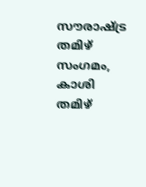സൗരാഷ്ട്ര തമിഴ് സംഗമം, കാശി തമിഴ്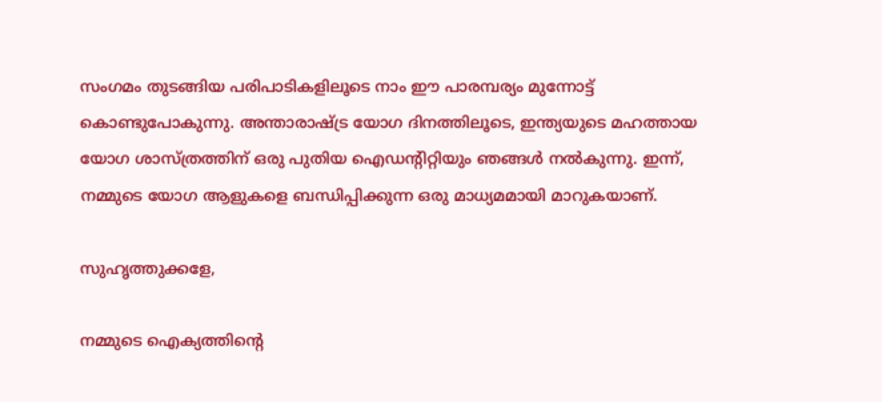സംഗമം തുടങ്ങിയ പരിപാടികളിലൂടെ നാം ഈ പാരമ്പര്യം മുന്നോട്ട് കൊണ്ടുപോകുന്നു. അന്താരാഷ്ട്ര യോഗ ദിനത്തിലൂടെ, ഇന്ത്യയുടെ മഹത്തായ യോഗ ശാസ്ത്രത്തിന് ഒരു പുതിയ ഐഡന്റിറ്റിയും ഞങ്ങൾ നൽകുന്നു. ഇന്ന്, നമ്മുടെ യോഗ ആളുകളെ ബന്ധിപ്പിക്കുന്ന ഒരു മാധ്യമമായി മാറുകയാണ്.

സുഹൃത്തുക്കളേ,

നമ്മുടെ ഐക്യത്തിന്റെ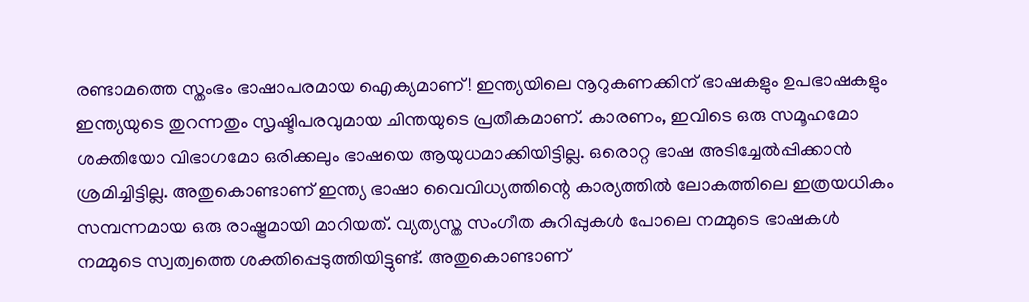രണ്ടാമത്തെ സ്തംഭം ഭാഷാപരമായ ഐക്യമാണ്! ഇന്ത്യയിലെ നൂറുകണക്കിന് ഭാഷകളും ഉപഭാഷകളും ഇന്ത്യയുടെ തുറന്നതും സൃഷ്ടിപരവുമായ ചിന്തയുടെ പ്രതീകമാണ്. കാരണം, ഇവിടെ ഒരു സമൂഹമോ ശക്തിയോ വിഭാഗമോ ഒരിക്കലും ഭാഷയെ ആയുധമാക്കിയിട്ടില്ല. ഒരൊറ്റ ഭാഷ അടിച്ചേൽപ്പിക്കാൻ ശ്രമിച്ചിട്ടില്ല. അതുകൊണ്ടാണ് ഇന്ത്യ ഭാഷാ വൈവിധ്യത്തിന്റെ കാര്യത്തിൽ ലോകത്തിലെ ഇത്രയധികം സമ്പന്നമായ ഒരു രാഷ്ട്രമായി മാറിയത്. വ്യത്യസ്ത സംഗീത കുറിപ്പുകൾ പോലെ നമ്മുടെ ഭാഷകൾ നമ്മുടെ സ്വത്വത്തെ ശക്തിപ്പെടുത്തിയിട്ടുണ്ട്. അതുകൊണ്ടാണ്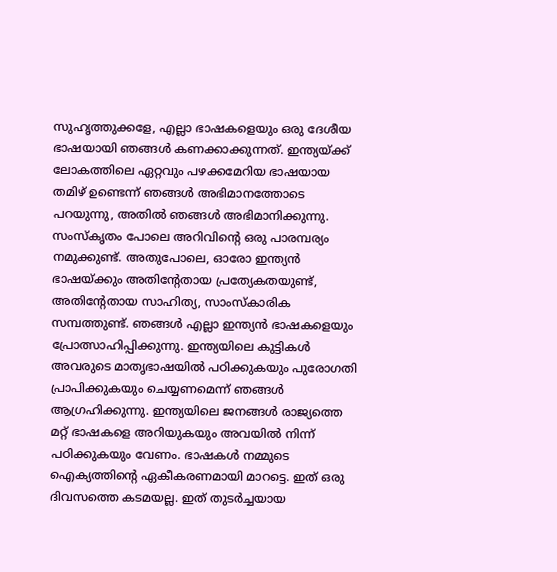സുഹൃത്തുക്കളേ, എല്ലാ ഭാഷകളെയും ഒരു ദേശീയ ഭാഷയായി ഞങ്ങൾ കണക്കാക്കുന്നത്. ഇന്ത്യയ്ക്ക് ലോകത്തിലെ ഏറ്റവും പഴക്കമേറിയ ഭാഷയായ തമിഴ് ഉണ്ടെന്ന് ഞങ്ങൾ അഭിമാനത്തോടെ പറയുന്നു, അതിൽ ഞങ്ങൾ അഭിമാനിക്കുന്നു. സംസ്കൃതം പോലെ അറിവിന്റെ ഒരു പാരമ്പര്യം നമുക്കുണ്ട്. അതുപോലെ, ഓരോ ഇന്ത്യൻ ഭാഷയ്ക്കും അതിന്റേതായ പ്രത്യേകതയുണ്ട്, അതിന്റേതായ സാഹിത്യ, സാംസ്കാരിക സമ്പത്തുണ്ട്. ഞങ്ങൾ എല്ലാ ഇന്ത്യൻ ഭാഷകളെയും പ്രോത്സാഹിപ്പിക്കുന്നു. ഇന്ത്യയിലെ കുട്ടികൾ അവരുടെ മാതൃഭാഷയിൽ പഠിക്കുകയും പുരോഗതി പ്രാപിക്കുകയും ചെയ്യണമെന്ന് ഞങ്ങൾ ആഗ്രഹിക്കുന്നു. ഇന്ത്യയിലെ ജനങ്ങൾ രാജ്യത്തെ മറ്റ് ഭാഷകളെ അറിയുകയും അവയിൽ നിന്ന് പഠിക്കുകയും വേണം. ഭാഷകൾ നമ്മുടെ ഐക്യത്തിന്റെ ഏകീകരണമായി മാറട്ടെ. ഇത് ഒരു ദിവസത്തെ കടമയല്ല. ഇത് തുടർച്ചയായ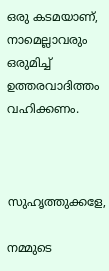ഒരു കടമയാണ്, നാമെല്ലാവരും ഒരുമിച്ച് ഉത്തരവാദിത്തം വഹിക്കണം.



സുഹൃത്തുക്കളേ,

നമ്മുടെ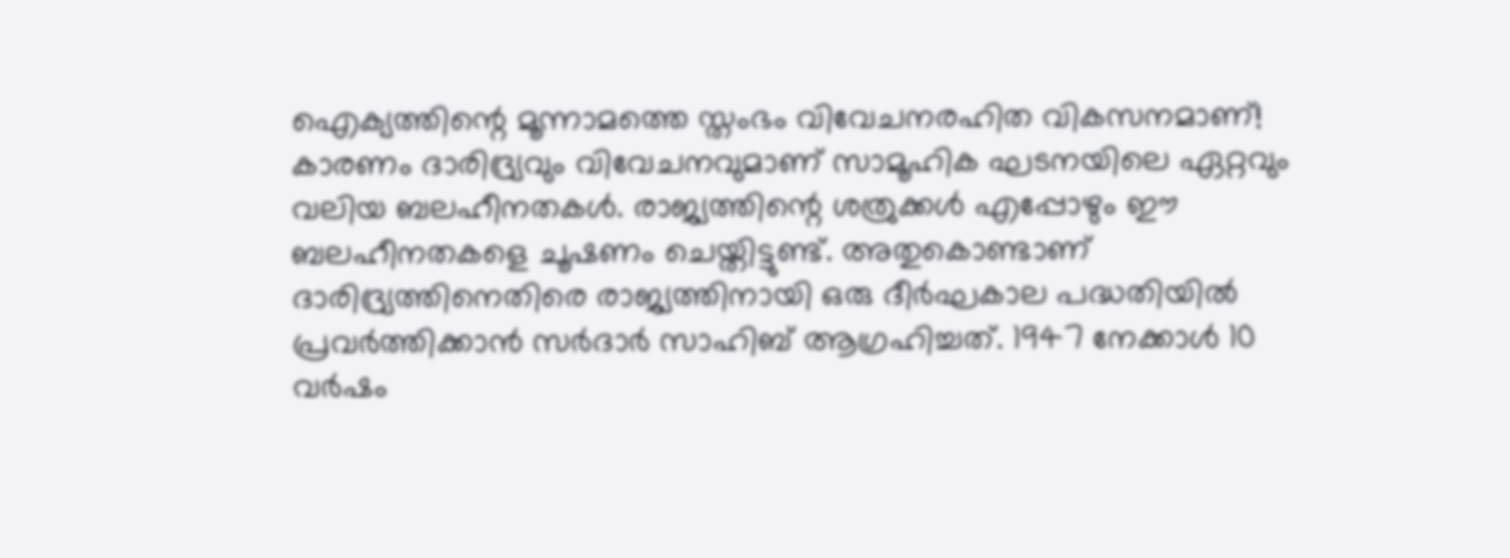ഐക്യത്തിന്റെ മൂന്നാമത്തെ സ്തംഭം വിവേചനരഹിത വികസനമാണ്! കാരണം ദാരിദ്ര്യവും വിവേചനവുമാണ് സാമൂഹിക ഘടനയിലെ ഏറ്റവും വലിയ ബലഹീനതകൾ. രാജ്യത്തിന്റെ ശത്രുക്കൾ എപ്പോഴും ഈ ബലഹീനതകളെ ചൂഷണം ചെയ്തിട്ടുണ്ട്. അതുകൊണ്ടാണ് ദാരിദ്ര്യത്തിനെതിരെ രാജ്യത്തിനായി ഒരു ദീർഘകാല പദ്ധതിയിൽ പ്രവർത്തിക്കാൻ സർദാർ സാഹിബ് ആഗ്രഹിച്ചത്. 1947 നേക്കാൾ 10 വർഷം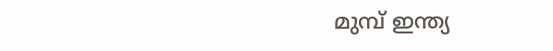മുമ്പ് ഇന്ത്യ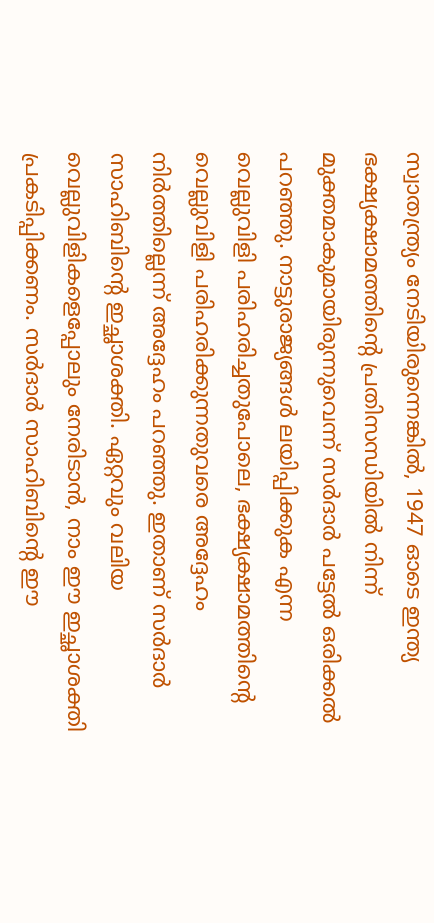സ്വാതന്ത്ര്യം നേടിയിരുന്നെങ്കിൽ, 1947 ഓടെ ഇന്ത്യ ഭക്ഷ്യക്ഷാമത്തിന്റെ പ്രതിസന്ധിയിൽ നിന്ന് മുക്തമാകുമായിരുന്നുവെന്ന് സർദാർ പട്ടേൽ ഒരിക്കൽ പറഞ്ഞു. നാട്ടുരാജ്യങ്ങൾ ലയിപ്പിക്കുക എന്ന വെല്ലുവിളി പരിഹരിച്ചതുപോലെ, ഭക്ഷ്യക്ഷാമത്തിന്റെ വെല്ലുവിളി പരിഹരിക്കുന്നതുവരെ അദ്ദേഹം നിർത്തില്ലെന്ന് അദ്ദേഹം പറഞ്ഞു. ഇതാണ് സർദാർ സാഹിബിന്റെ ഇച്ഛാശക്തി. ഏറ്റവും വലിയ വെല്ലുവിളികളെപ്പോലും നേരിടാൻ, നാം ഈ ഇച്ഛാശക്തി പ്രകടിപ്പിക്കണം. സർദാർ സാഹിബിന്റെ ഈ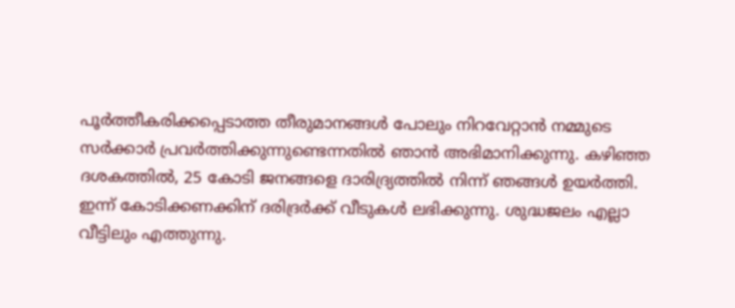പൂർത്തീകരിക്കപ്പെടാത്ത തീരുമാനങ്ങൾ പോലും നിറവേറ്റാൻ നമ്മുടെ സർക്കാർ പ്രവർത്തിക്കുന്നുണ്ടെന്നതിൽ ഞാൻ അഭിമാനിക്കുന്നു. കഴിഞ്ഞ ദശകത്തിൽ, 25 കോടി ജനങ്ങളെ ദാരിദ്ര്യത്തിൽ നിന്ന് ഞങ്ങൾ ഉയർത്തി. ഇന്ന് കോടിക്കണക്കിന് ദരിദ്രർക്ക് വീടുകൾ ലഭിക്കുന്നു. ശുദ്ധജലം എല്ലാ വീട്ടിലും എത്തുന്നു.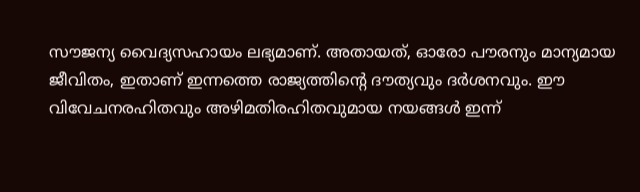സൗജന്യ വൈദ്യസഹായം ലഭ്യമാണ്. അതായത്, ഓരോ പൗരനും മാന്യമായ ജീവിതം, ഇതാണ് ഇന്നത്തെ രാജ്യത്തിന്റെ ദൗത്യവും ദർശനവും. ഈ വിവേചനരഹിതവും അഴിമതിരഹിതവുമായ നയങ്ങൾ ഇന്ന്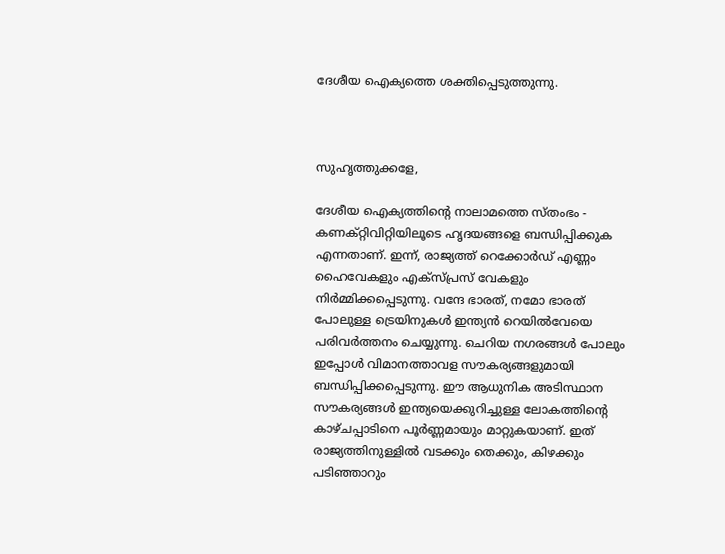ദേശീയ ഐക്യത്തെ ശക്തിപ്പെടുത്തുന്നു.



സുഹൃത്തുക്കളേ,

ദേശീയ ഐക്യത്തിന്റെ നാലാമത്തെ സ്തംഭം - കണക്റ്റിവിറ്റിയിലൂടെ ഹൃദയങ്ങളെ ബന്ധിപ്പിക്കുക എന്നതാണ്. ഇന്ന്, രാജ്യത്ത് റെക്കോർഡ് എണ്ണം ഹൈവേകളും എക്സ്പ്രസ് വേകളും നിർമ്മിക്കപ്പെടുന്നു. വന്ദേ ഭാരത്, നമോ ഭാരത് പോലുള്ള ട്രെയിനുകൾ ഇന്ത്യൻ റെയിൽവേയെ പരിവർത്തനം ചെയ്യുന്നു. ചെറിയ നഗരങ്ങൾ പോലും ഇപ്പോൾ വിമാനത്താവള സൗകര്യങ്ങളുമായി ബന്ധിപ്പിക്കപ്പെടുന്നു. ഈ ആധുനിക അടിസ്ഥാന സൗകര്യങ്ങൾ ഇന്ത്യയെക്കുറിച്ചുള്ള ലോകത്തിന്റെ കാഴ്ചപ്പാടിനെ പൂർണ്ണമായും മാറ്റുകയാണ്. ഇത് രാജ്യത്തിനുള്ളിൽ വടക്കും തെക്കും, കിഴക്കും പടിഞ്ഞാറും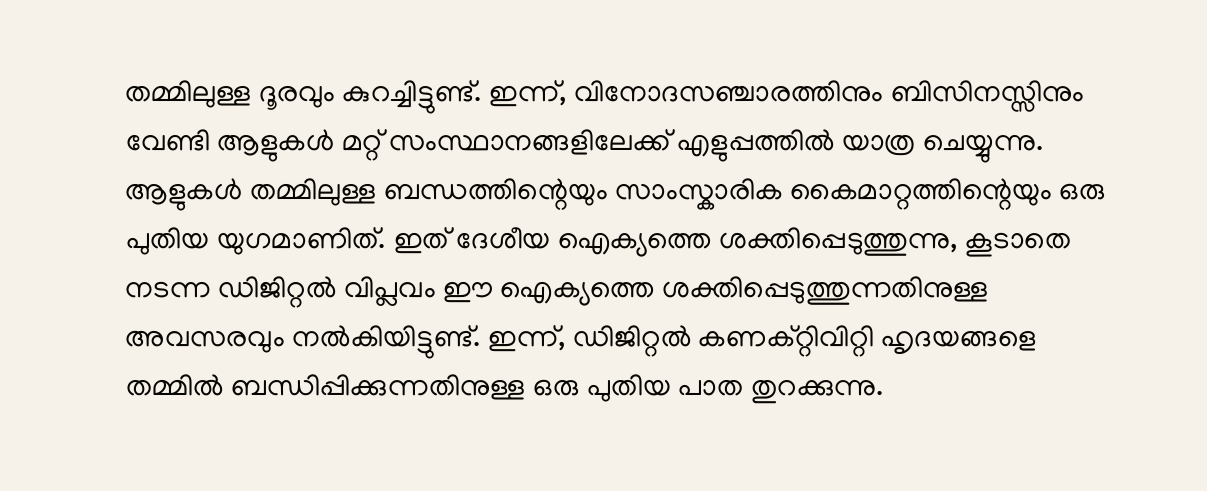തമ്മിലുള്ള ദൂരവും കുറച്ചിട്ടുണ്ട്. ഇന്ന്, വിനോദസഞ്ചാരത്തിനും ബിസിനസ്സിനും വേണ്ടി ആളുകൾ മറ്റ് സംസ്ഥാനങ്ങളിലേക്ക് എളുപ്പത്തിൽ യാത്ര ചെയ്യുന്നു. ആളുകൾ തമ്മിലുള്ള ബന്ധത്തിന്റെയും സാംസ്കാരിക കൈമാറ്റത്തിന്റെയും ഒരു പുതിയ യുഗമാണിത്. ഇത് ദേശീയ ഐക്യത്തെ ശക്തിപ്പെടുത്തുന്നു, കൂടാതെ നടന്ന ഡിജിറ്റൽ വിപ്ലവം ഈ ഐക്യത്തെ ശക്തിപ്പെടുത്തുന്നതിനുള്ള അവസരവും നൽകിയിട്ടുണ്ട്. ഇന്ന്, ഡിജിറ്റൽ കണക്റ്റിവിറ്റി ഹൃദയങ്ങളെ തമ്മിൽ ബന്ധിപ്പിക്കുന്നതിനുള്ള ഒരു പുതിയ പാത തുറക്കുന്നു.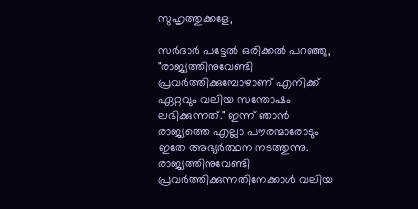സുഹൃത്തുക്കളേ,

സർദാർ പട്ടേൽ ഒരിക്കൽ പറഞ്ഞു, "രാജ്യത്തിനുവേണ്ടി പ്രവർത്തിക്കുമ്പോഴാണ് എനിക്ക് ഏറ്റവും വലിയ സന്തോഷം ലഭിക്കുന്നത്." ഇന്ന് ഞാൻ രാജ്യത്തെ എല്ലാ പൗരന്മാരോടും ഇതേ അഭ്യർത്ഥന നടത്തുന്നു. രാജ്യത്തിനുവേണ്ടി പ്രവർത്തിക്കുന്നതിനേക്കാൾ വലിയ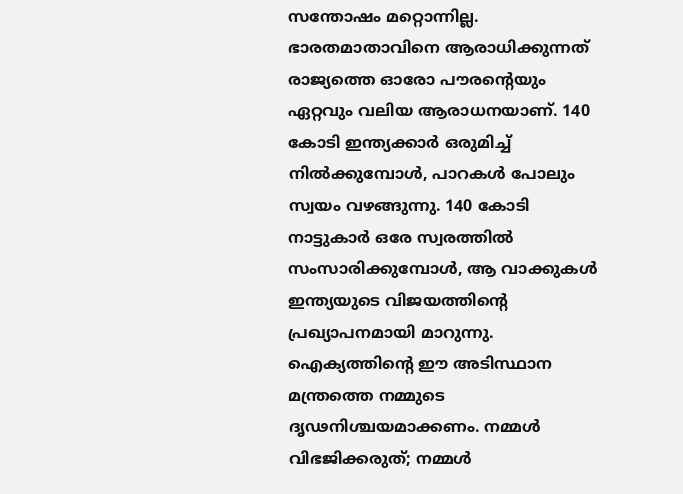സന്തോഷം മറ്റൊന്നില്ല. ഭാരതമാതാവിനെ ആരാധിക്കുന്നത് രാജ്യത്തെ ഓരോ പൗരന്റെയും ഏറ്റവും വലിയ ആരാധനയാണ്. 140 കോടി ഇന്ത്യക്കാർ ഒരുമിച്ച് നിൽക്കുമ്പോൾ, പാറകൾ പോലും  സ്വയം വഴങ്ങുന്നു. 140 കോടി നാട്ടുകാർ ഒരേ സ്വരത്തിൽ സംസാരിക്കുമ്പോൾ, ആ വാക്കുകൾ ഇന്ത്യയുടെ വിജയത്തിന്റെ പ്രഖ്യാപനമായി മാറുന്നു. ഐക്യത്തിന്റെ ഈ അടിസ്ഥാന മന്ത്രത്തെ നമ്മുടെ ദൃഢനിശ്ചയമാക്കണം. നമ്മൾ വിഭജിക്കരുത്; നമ്മൾ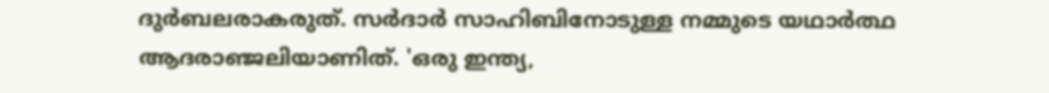ദുർബലരാകരുത്. സർദാർ സാഹിബിനോടുള്ള നമ്മുടെ യഥാർത്ഥ ആദരാഞ്ജലിയാണിത്. 'ഒരു ഇന്ത്യ,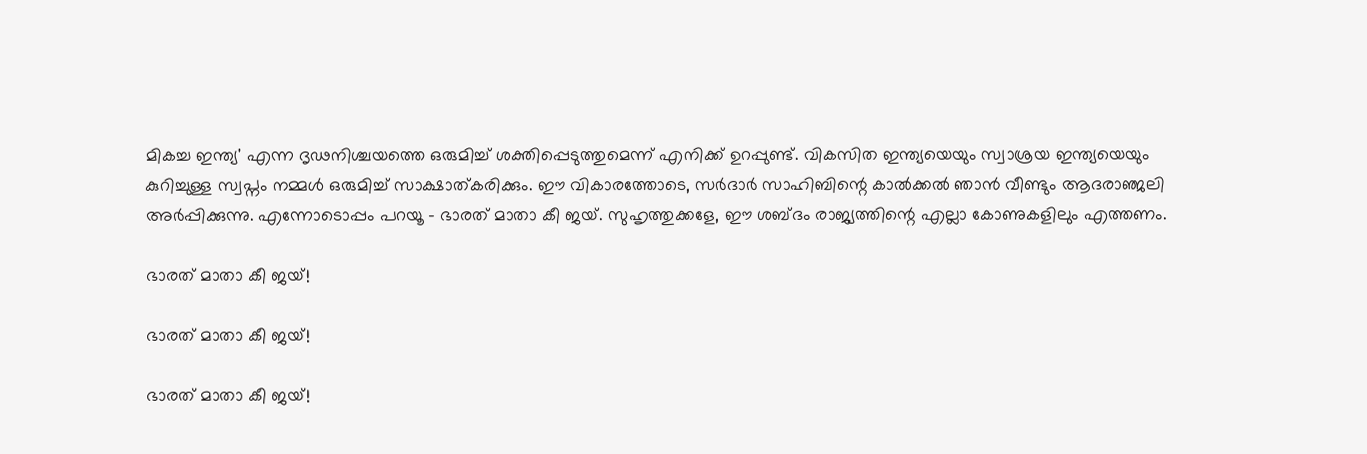മികച്ച ഇന്ത്യ' എന്ന ദൃഢനിശ്ചയത്തെ ഒരുമിച്ച് ശക്തിപ്പെടുത്തുമെന്ന് എനിക്ക് ഉറപ്പുണ്ട്. വികസിത ഇന്ത്യയെയും സ്വാശ്രയ ഇന്ത്യയെയും കുറിച്ചുള്ള സ്വപ്നം നമ്മൾ ഒരുമിച്ച് സാക്ഷാത്കരിക്കും. ഈ വികാരത്തോടെ, സർദാർ സാഹിബിന്റെ കാൽക്കൽ ഞാൻ വീണ്ടും ആദരാഞ്ജലി അർപ്പിക്കുന്നു. എന്നോടൊപ്പം പറയൂ - ഭാരത് മാതാ കീ ജയ്. സുഹൃത്തുക്കളേ, ഈ ശബ്ദം രാജ്യത്തിന്റെ എല്ലാ കോണുകളിലും എത്തണം.

ഭാരത് മാതാ കീ ജയ്!

ഭാരത് മാതാ കീ ജയ്!

ഭാരത് മാതാ കീ ജയ്!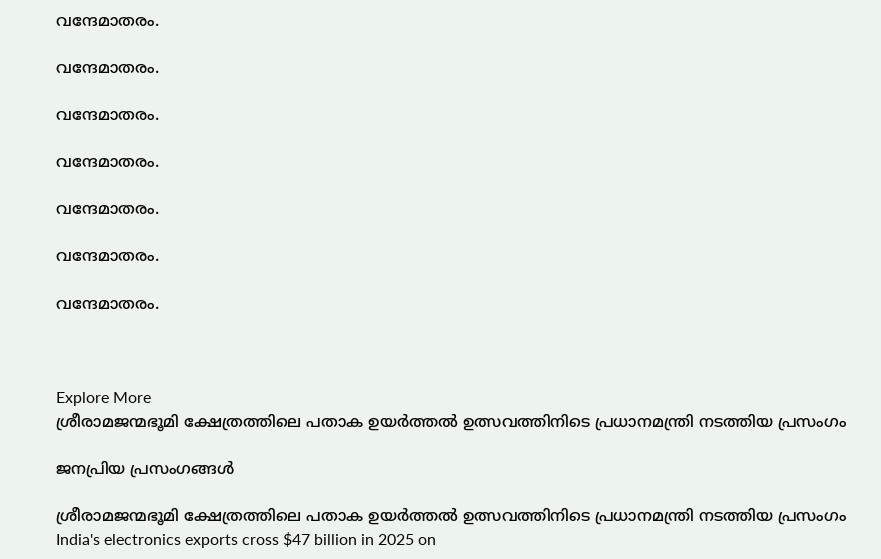വന്ദേമാതരം.

വന്ദേമാതരം.

വന്ദേമാതരം.

വന്ദേമാതരം.

വന്ദേമാതരം.

വന്ദേമാതരം.

വന്ദേമാതരം.



Explore More
ശ്രീരാമജന്മഭൂമി ക്ഷേത്രത്തിലെ പതാക ഉയർത്തൽ ഉത്സവത്തിനിടെ പ്രധാനമന്ത്രി നടത്തിയ പ്രസംഗം

ജനപ്രിയ പ്രസംഗങ്ങൾ

ശ്രീരാമജന്മഭൂമി ക്ഷേത്രത്തിലെ പതാക ഉയർത്തൽ ഉത്സവത്തിനിടെ പ്രധാനമന്ത്രി നടത്തിയ പ്രസംഗം
India's electronics exports cross $47 billion in 2025 on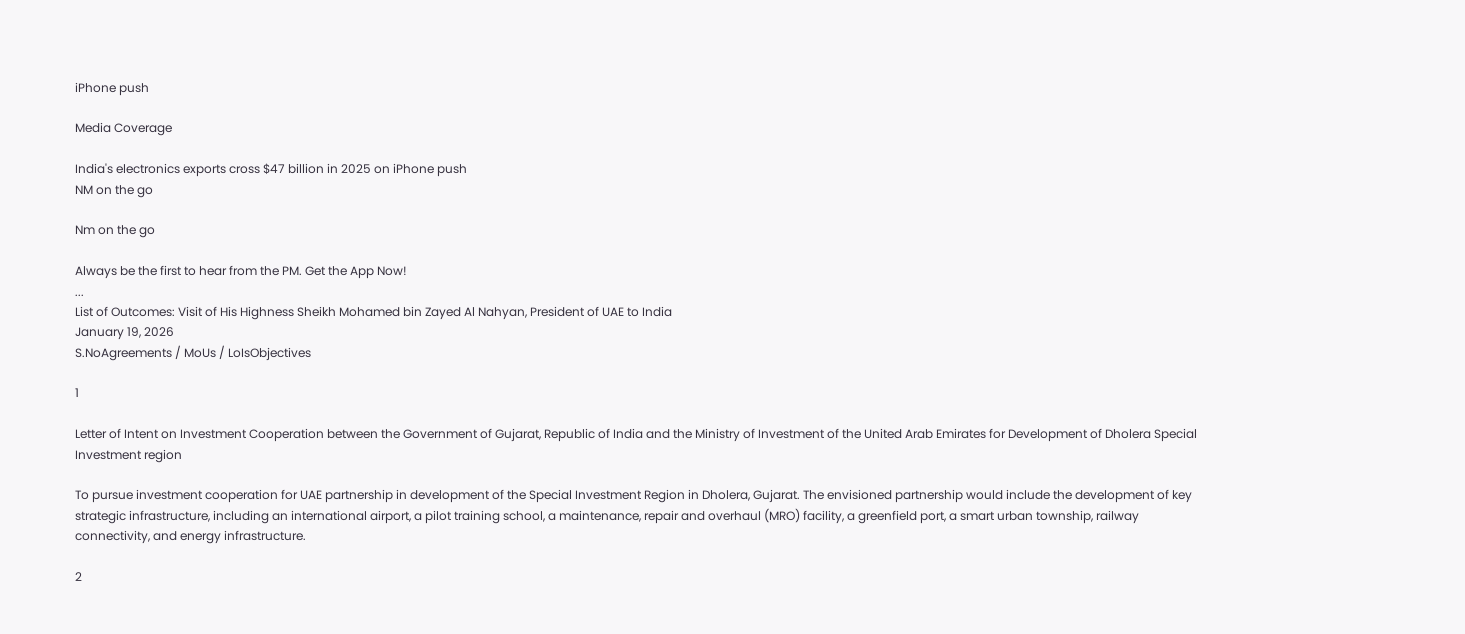iPhone push

Media Coverage

India's electronics exports cross $47 billion in 2025 on iPhone push
NM on the go

Nm on the go

Always be the first to hear from the PM. Get the App Now!
...
List of Outcomes: Visit of His Highness Sheikh Mohamed bin Zayed Al Nahyan, President of UAE to India
January 19, 2026
S.NoAgreements / MoUs / LoIsObjectives

1

Letter of Intent on Investment Cooperation between the Government of Gujarat, Republic of India and the Ministry of Investment of the United Arab Emirates for Development of Dholera Special Investment region

To pursue investment cooperation for UAE partnership in development of the Special Investment Region in Dholera, Gujarat. The envisioned partnership would include the development of key strategic infrastructure, including an international airport, a pilot training school, a maintenance, repair and overhaul (MRO) facility, a greenfield port, a smart urban township, railway connectivity, and energy infrastructure.

2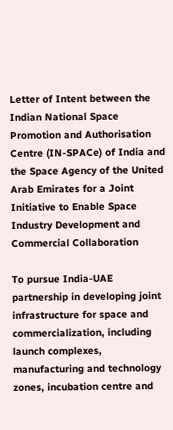Letter of Intent between the Indian National Space Promotion and Authorisation Centre (IN-SPACe) of India and the Space Agency of the United Arab Emirates for a Joint Initiative to Enable Space Industry Development and Commercial Collaboration

To pursue India-UAE partnership in developing joint infrastructure for space and commercialization, including launch complexes, manufacturing and technology zones, incubation centre and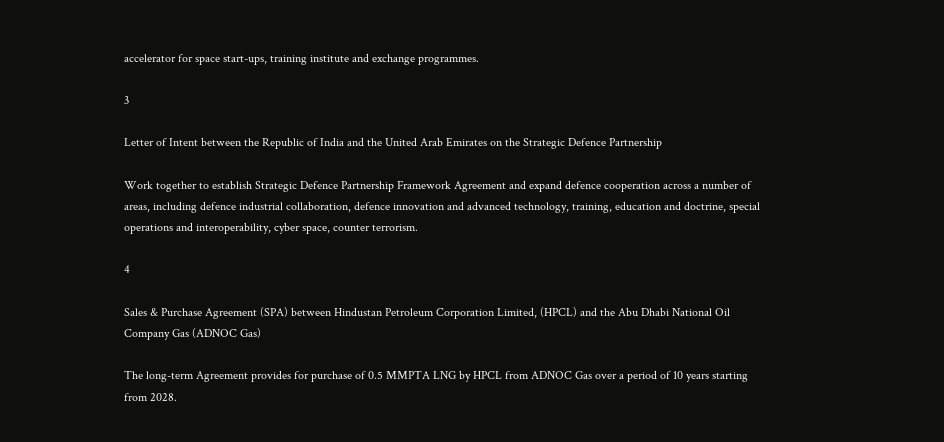accelerator for space start-ups, training institute and exchange programmes.

3

Letter of Intent between the Republic of India and the United Arab Emirates on the Strategic Defence Partnership

Work together to establish Strategic Defence Partnership Framework Agreement and expand defence cooperation across a number of areas, including defence industrial collaboration, defence innovation and advanced technology, training, education and doctrine, special operations and interoperability, cyber space, counter terrorism.

4

Sales & Purchase Agreement (SPA) between Hindustan Petroleum Corporation Limited, (HPCL) and the Abu Dhabi National Oil Company Gas (ADNOC Gas)

The long-term Agreement provides for purchase of 0.5 MMPTA LNG by HPCL from ADNOC Gas over a period of 10 years starting from 2028.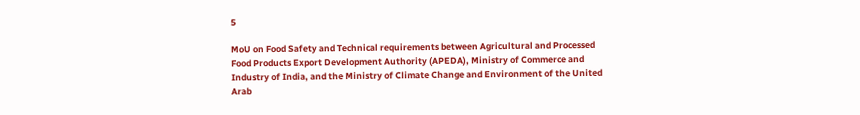5

MoU on Food Safety and Technical requirements between Agricultural and Processed Food Products Export Development Authority (APEDA), Ministry of Commerce and Industry of India, and the Ministry of Climate Change and Environment of the United Arab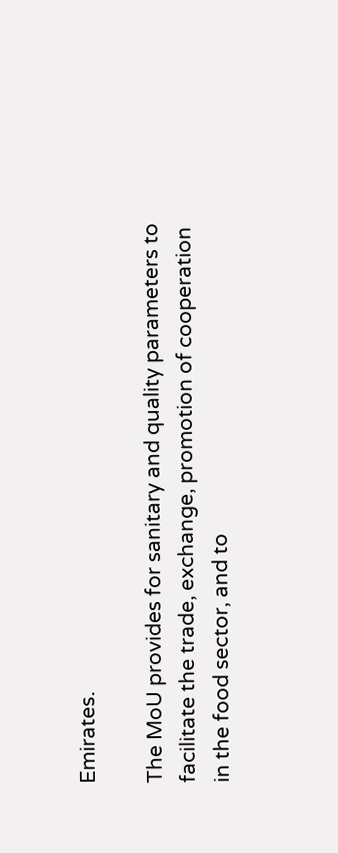Emirates.

The MoU provides for sanitary and quality parameters to facilitate the trade, exchange, promotion of cooperation in the food sector, and to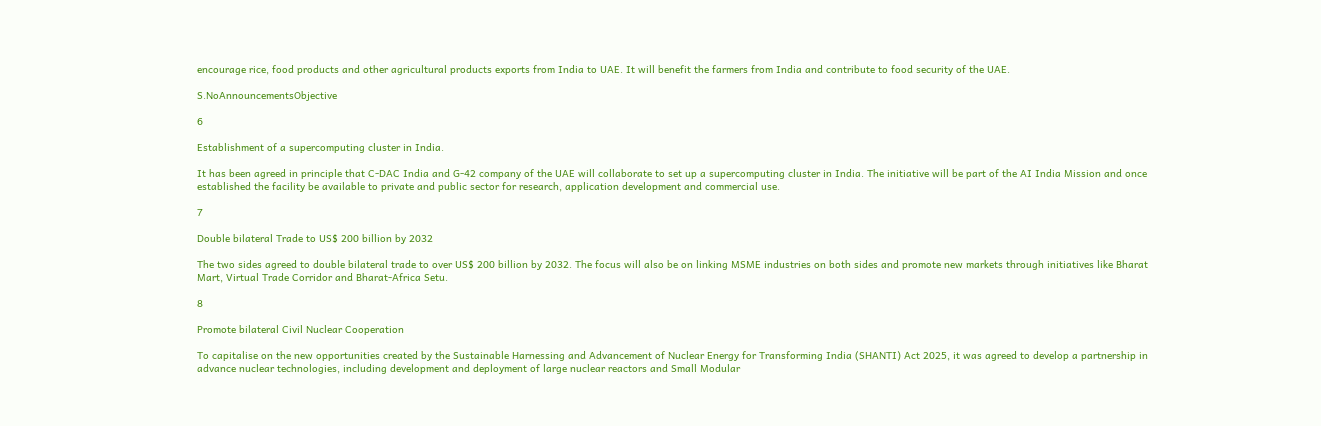encourage rice, food products and other agricultural products exports from India to UAE. It will benefit the farmers from India and contribute to food security of the UAE.

S.NoAnnouncementsObjective

6

Establishment of a supercomputing cluster in India.

It has been agreed in principle that C-DAC India and G-42 company of the UAE will collaborate to set up a supercomputing cluster in India. The initiative will be part of the AI India Mission and once established the facility be available to private and public sector for research, application development and commercial use.

7

Double bilateral Trade to US$ 200 billion by 2032

The two sides agreed to double bilateral trade to over US$ 200 billion by 2032. The focus will also be on linking MSME industries on both sides and promote new markets through initiatives like Bharat Mart, Virtual Trade Corridor and Bharat-Africa Setu.

8

Promote bilateral Civil Nuclear Cooperation

To capitalise on the new opportunities created by the Sustainable Harnessing and Advancement of Nuclear Energy for Transforming India (SHANTI) Act 2025, it was agreed to develop a partnership in advance nuclear technologies, including development and deployment of large nuclear reactors and Small Modular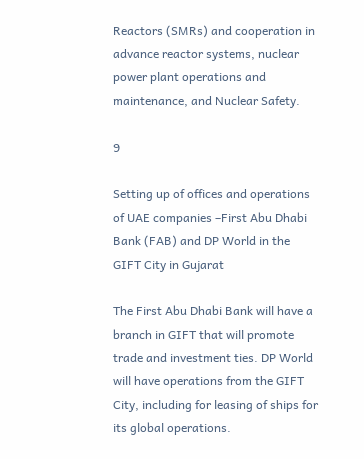Reactors (SMRs) and cooperation in advance reactor systems, nuclear power plant operations and maintenance, and Nuclear Safety.

9

Setting up of offices and operations of UAE companies –First Abu Dhabi Bank (FAB) and DP World in the GIFT City in Gujarat

The First Abu Dhabi Bank will have a branch in GIFT that will promote trade and investment ties. DP World will have operations from the GIFT City, including for leasing of ships for its global operations.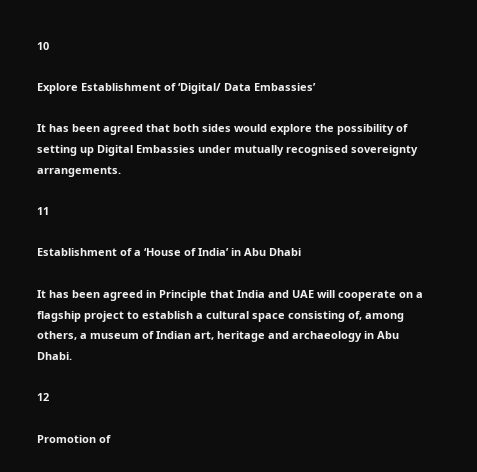10

Explore Establishment of ‘Digital/ Data Embassies’

It has been agreed that both sides would explore the possibility of setting up Digital Embassies under mutually recognised sovereignty arrangements.

11

Establishment of a ‘House of India’ in Abu Dhabi

It has been agreed in Principle that India and UAE will cooperate on a flagship project to establish a cultural space consisting of, among others, a museum of Indian art, heritage and archaeology in Abu Dhabi.

12

Promotion of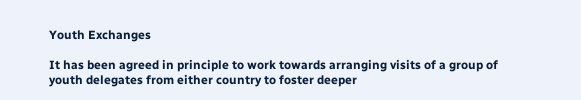Youth Exchanges

It has been agreed in principle to work towards arranging visits of a group of youth delegates from either country to foster deeper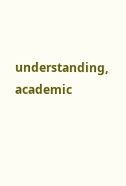understanding, academic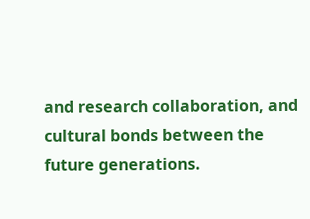and research collaboration, and cultural bonds between the future generations.